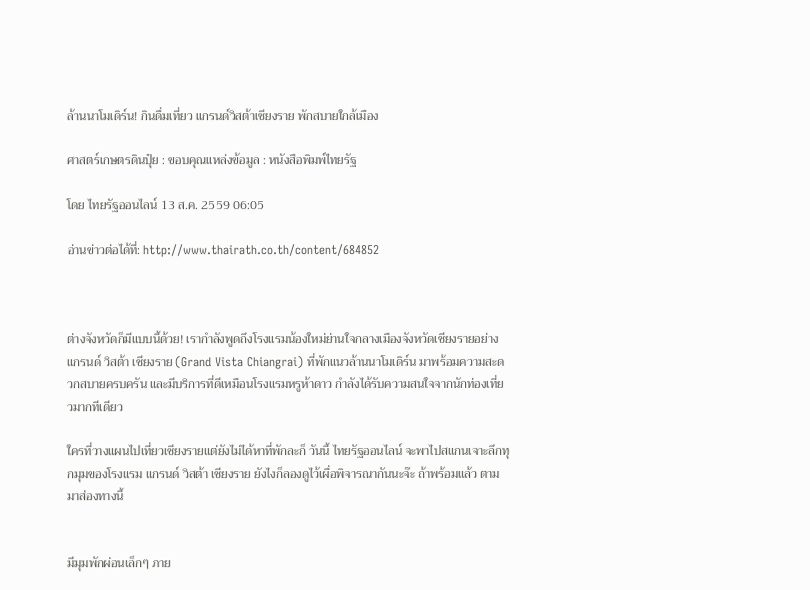ล้านนาโมเดิร์น! กินดื่มเที่ยว แกรนด์วิสต้าเชียงราย พักสบายใกล้เมือง

ศาสตร์เกษตรดินปุ๋ย : ขอบคุณแหล่งข้อมูล : หนังสือพิมพ์ไทยรัฐ

โดย ไทยรัฐออนไลน์ 13 ส.ค. 2559 06:05

อ่านข่าวต่อได้ที่: http://www.thairath.co.th/content/684852



ต่างจังหวัดก็มีแบบนี้ด้วย! เรากำลังพูดถึงโรงแรมน้องใหม่ย่านใจกลางเมืองจังหวัดเชียงรายอย่าง แกรนด์ วิสต้า เชียงราย (Grand Vista Chiangrai) ที่พักแนวล้านนาโมเดิร์น มาพร้อมความสะดวกสบายครบครัน และมีบริการที่ดีเหมือนโรงแรมหรูห้าดาว กำลังได้รับความสนใจจากนักท่องเที่ยวมากทีเดียว

ใครที่วางแผนไปเที่ยวเชียงรายแต่ยังไม่ได้หาที่พักละก็ วันนี้ ไทยรัฐออนไลน์ จะพาไปสแกนเจาะลึกทุกมุมของโรงแรม แกรนด์ วิสต้า เชียงราย ยังไงก็ลองดูไว้เผื่อพิจารณากันนะจ๊ะ ถ้าพร้อมแล้ว ตามมาส่องทางนี้


มีมุมพักผ่อนเล็กๆ ภาย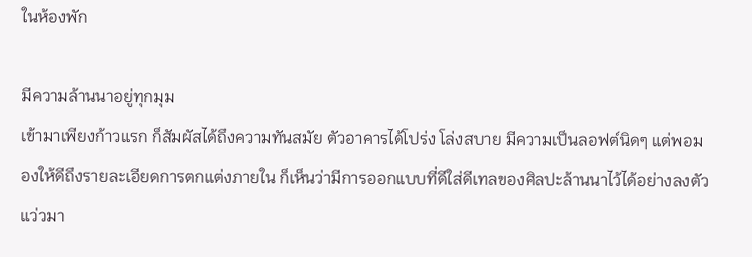ในห้องพัก

มีความล้านนาอยู่ทุกมุม
เข้ามาเพียงก้าวแรก ก็สัมผัสได้ถึงความทันสมัย ตัวอาคารได้โปร่ง โล่งสบาย มีความเป็นลอฟต์นิดๆ แต่พอมองให้ดีถึงรายละเอียดการตกแต่งภายใน ก็เห็นว่ามีการออกแบบที่ดีใส่ดีเทลของศิลปะล้านนาไว้ได้อย่างลงตัว แว่วมา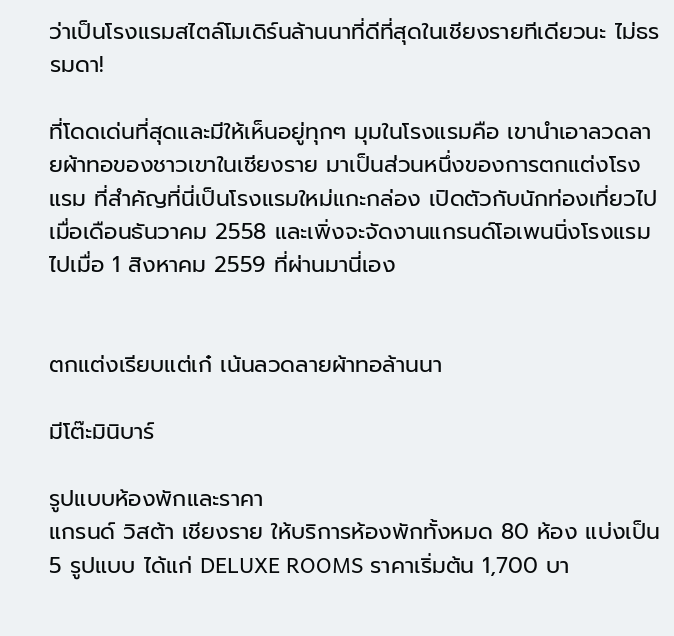ว่าเป็นโรงแรมสไตล์โมเดิร์นล้านนาที่ดีที่สุดในเชียงรายทีเดียวนะ ไม่ธรรมดา!

ที่โดดเด่นที่สุดและมีให้เห็นอยู่ทุกๆ มุมในโรงแรมคือ เขานำเอาลวดลายผ้าทอของชาวเขาในเชียงราย มาเป็นส่วนหนึ่งของการตกแต่งโรงแรม ที่สำคัญที่นี่เป็นโรงแรมใหม่แกะกล่อง เปิดตัวกับนักท่องเที่ยวไปเมื่อเดือนธันวาคม 2558 และเพิ่งจะจัดงานแกรนด์โอเพนนิ่งโรงแรมไปเมื่อ 1 สิงหาคม 2559 ที่ผ่านมานี่เอง


ตกแต่งเรียบแต่เก๋ เน้นลวดลายผ้าทอล้านนา

มีโต๊ะมินิบาร์

รูปแบบห้องพักและราคา
แกรนด์ วิสต้า เชียงราย ให้บริการห้องพักทั้งหมด 80 ห้อง แบ่งเป็น 5 รูปแบบ ได้แก่ DELUXE ROOMS ราคาเริ่มต้น 1,700 บา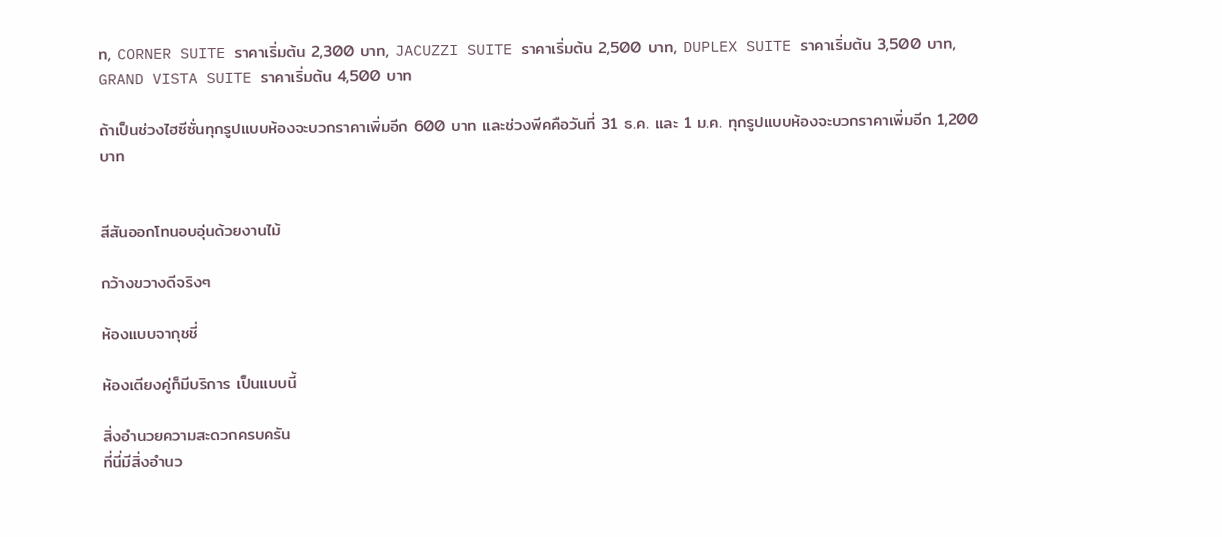ท, CORNER SUITE ราคาเริ่มต้น 2,300 บาท, JACUZZI SUITE ราคาเริ่มต้น 2,500 บาท, DUPLEX SUITE ราคาเริ่มต้น 3,500 บาท, GRAND VISTA SUITE ราคาเริ่มต้น 4,500 บาท

ถ้าเป็นช่วงไฮซีซั่นทุกรูปแบบห้องจะบวกราคาเพิ่มอีก 600 บาท และช่วงพีคคือวันที่ 31 ธ.ค. และ 1 ม.ค. ทุกรูปแบบห้องจะบวกราคาเพิ่มอีก 1,200 บาท


สีสันออกโทนอบอุ่นด้วยงานไม้

กว้างขวางดีจริงๆ

ห้องแบบจากุชชี่

ห้องเตียงคู่ก็มีบริการ เป็นแบบนี้

สิ่งอำนวยความสะดวกครบครัน
ที่นี่มีสิ่งอำนว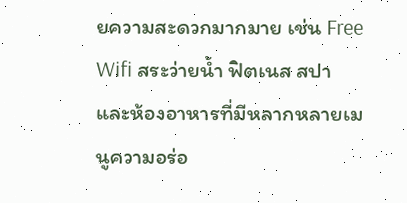ยความสะดวกมากมาย เช่น Free Wifi สระว่ายน้ำ ฟิตเนส สปา และห้องอาหารที่มีหลากหลายเมนูความอร่อ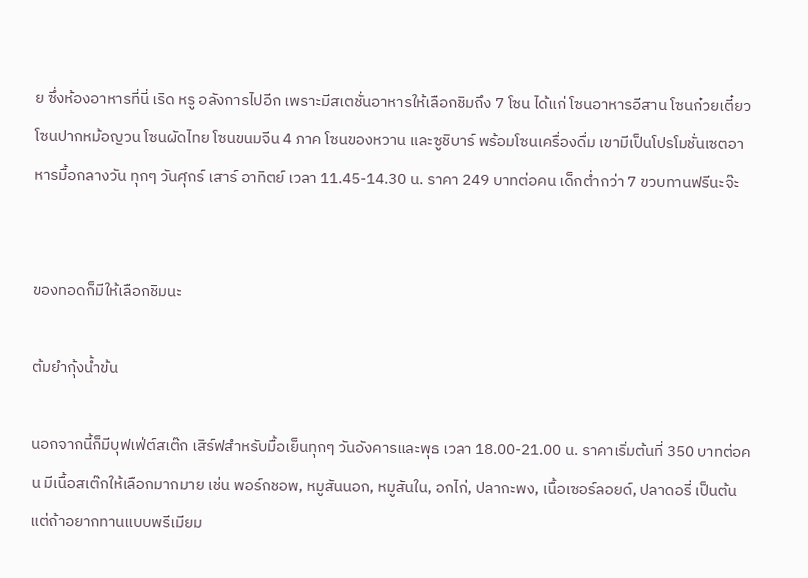ย ซึ่งห้องอาหารที่นี่ เริด หรู อลังการไปอีก เพราะมีสเตชั่นอาหารให้เลือกชิมถึง 7 โซน ได้แก่ โซนอาหารอีสาน โซนก๋วยเตี๋ยว โซนปากหม้อญวน โซนผัดไทย โซนขนมจีน 4 ภาค โซนของหวาน และซูชิบาร์ พร้อมโซนเครื่องดื่ม เขามีเป็นโปรโมชั่นเซตอาหารมื้อกลางวัน ทุกๆ วันศุกร์ เสาร์ อาทิตย์ เวลา 11.45-14.30 น. ราคา 249 บาทต่อคน เด็กต่ำกว่า 7 ขวบทานฟรีนะจ๊ะ


ของทอดก็มีให้เลือกชิมนะ

ต้มยำกุ้งน้ำข้น

นอกจากนี้ก็มีบุฟเฟ่ต์สเต๊ก เสิร์ฟสำหรับมื้อเย็นทุกๆ วันอังคารและพุธ เวลา 18.00-21.00 น. ราคาเริ่มต้นที่ 350 บาทต่อคน มีเนื้อสเต๊กให้เลือกมากมาย เช่น พอร์กชอพ, หมูสันนอก, หมูสันใน, อกไก่, ปลากะพง, เนื้อเซอร์ลอยด์, ปลาดอรี่ เป็นต้น แต่ถ้าอยากทานแบบพรีเมียม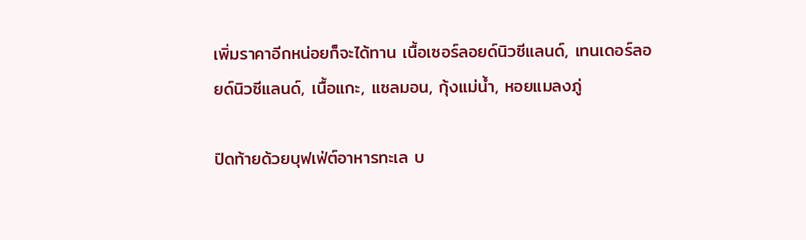เพิ่มราคาอีกหน่อยก็จะได้ทาน เนื้อเซอร์ลอยด์นิวซีแลนด์, เทนเดอร์ลอยด์นิวซีแลนด์, เนื้อแกะ, แซลมอน, กุ้งแม่น้ำ, หอยแมลงภู่

ปิดท้ายด้วยบุฟเฟ่ต์อาหารทะเล บ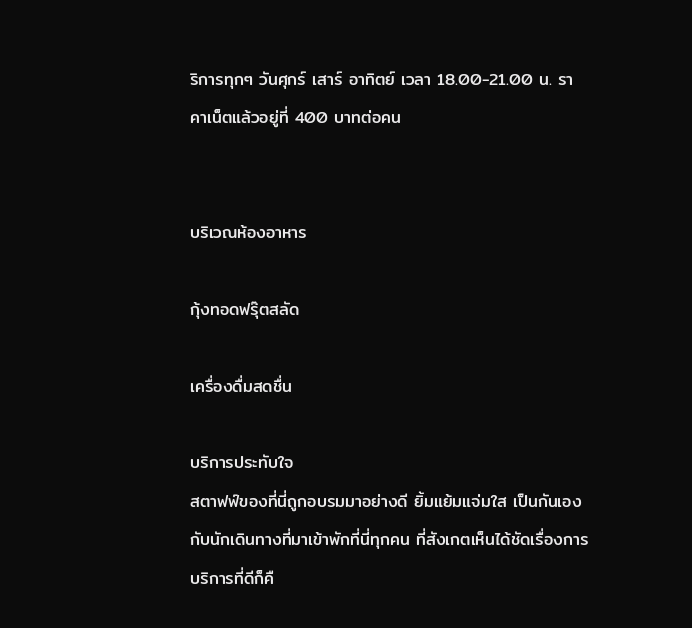ริการทุกๆ วันศุกร์ เสาร์ อาทิตย์ เวลา 18.00-21.00 น. ราคาเน็ตแล้วอยู่ที่ 400 บาทต่อคน


บริเวณห้องอาหาร

กุ้งทอดฟรุ๊ตสลัด

เครื่องดื่มสดชื่น

บริการประทับใจ
สตาฟฟ์ของที่นี่ถูกอบรมมาอย่างดี ยิ้มแย้มแจ่มใส เป็นกันเองกับนักเดินทางที่มาเข้าพักที่นี่ทุกคน ที่สังเกตเห็นได้ชัดเรื่องการบริการที่ดีก็คื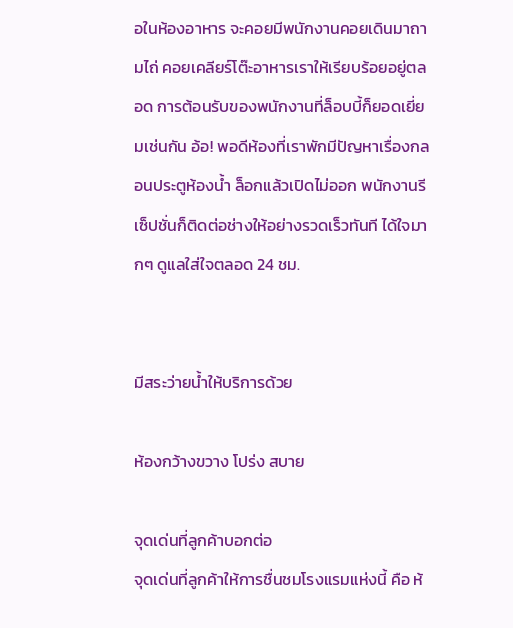อในห้องอาหาร จะคอยมีพนักงานคอยเดินมาถามไถ่ คอยเคลียร์โต๊ะอาหารเราให้เรียบร้อยอยู่ตลอด การต้อนรับของพนักงานที่ล็อบบี้ก็ยอดเยี่ยมเช่นกัน อ้อ! พอดีห้องที่เราพักมีปัญหาเรื่องกลอนประตูห้องน้ำ ล็อกแล้วเปิดไม่ออก พนักงานรีเซ็ปชั่นก็ติดต่อช่างให้อย่างรวดเร็วทันที ได้ใจมากๆ ดูแลใส่ใจตลอด 24 ชม.


มีสระว่ายน้ำให้บริการด้วย

ห้องกว้างขวาง โปร่ง สบาย

จุดเด่นที่ลูกค้าบอกต่อ
จุดเด่นที่ลูกค้าให้การชื่นชมโรงแรมแห่งนี้ คือ ห้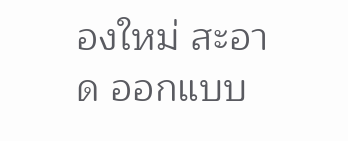องใหม่ สะอาด ออกแบบ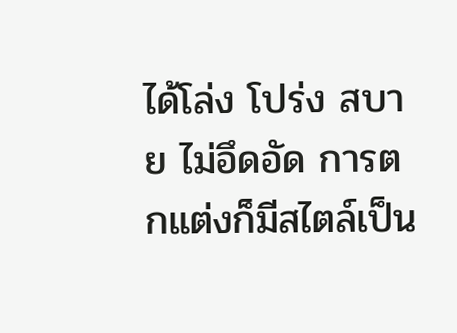ได้โล่ง โปร่ง สบาย ไม่อึดอัด การตกแต่งก็มีสไตล์เป็น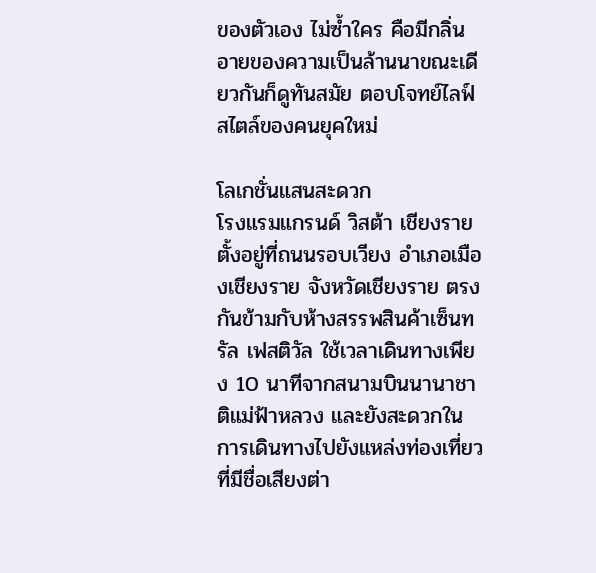ของตัวเอง ไม่ซ้ำใคร คือมีกลิ่นอายของความเป็นล้านนาขณะเดียวกันก็ดูทันสมัย ตอบโจทย์ไลฟ์สไตล์ของคนยุคใหม่

โลเกชั่นแสนสะดวก
โรงแรมแกรนด์ วิสต้า เชียงราย ตั้งอยู่ที่ถนนรอบเวียง อำเภอเมืองเชียงราย จังหวัดเชียงราย ตรงกันข้ามกับห้างสรรพสินค้าเซ็นทรัล เฟสติวัล ใช้เวลาเดินทางเพียง 10 นาทีจากสนามบินนานาชาติแม่ฟ้าหลวง และยังสะดวกในการเดินทางไปยังแหล่งท่องเที่ยวที่มีชื่อเสียงต่า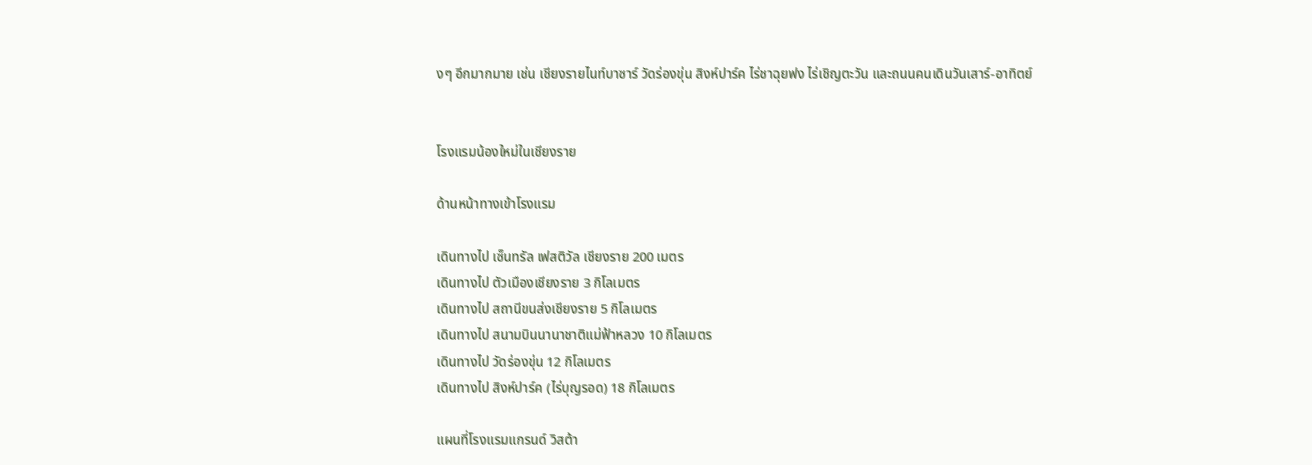งๆ อีกมากมาย เช่น เชียงรายไนท์บาซาร์ วัดร่องขุ่น สิงห์ปาร์ค ไร่ชาฉุยฟง ไร่เชิญตะวัน และถนนคนเดินวันเสาร์-อาทิตย์


โรงแรมน้องใหม่ในเชียงราย

ด้านหน้าทางเข้าโรงแรม

เดินทางไป เซ็นทรัล เฟสติวัล เชียงราย 200 เมตร
เดินทางไป ตัวเมืองเชียงราย 3 กิโลเมตร
เดินทางไป สถานีขนส่งเชียงราย 5 กิโลเมตร
เดินทางไป สนามบินนานาชาติแม่ฟ้าหลวง 10 กิโลเมตร
เดินทางไป วัดร่องขุ่น 12 กิโลเมตร
เดินทางไป สิงห์ปาร์ค (ไร่บุญรอด) 18 กิโลเมตร

แผนที่โรงแรมแกรนด์ วิสต้า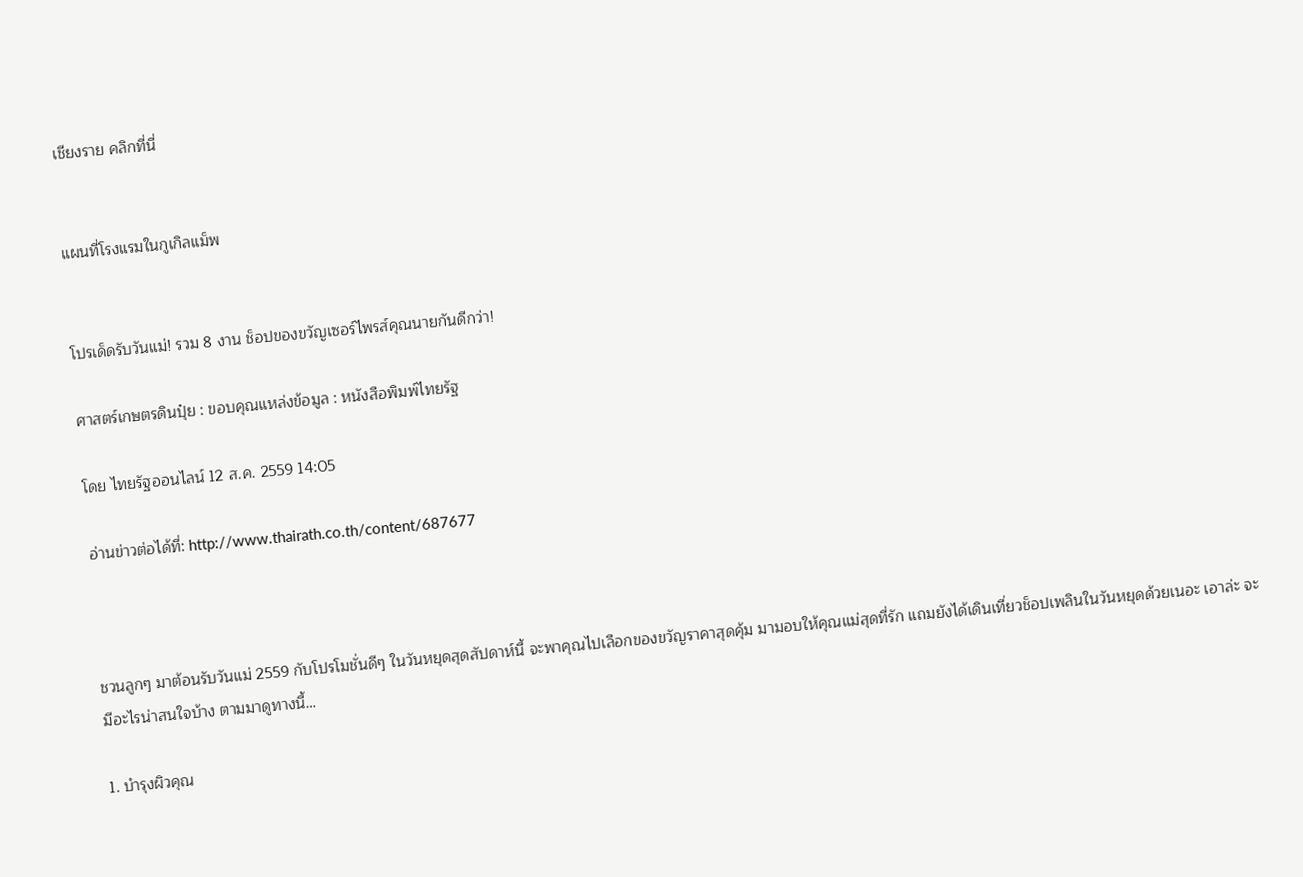เชียงราย คลิกที่นี่


แผนที่โรงแรมในกูเกิลแม็พ


โปรเด็ดรับวันแม่! รวม 8 งาน ช็อปของขวัญเซอร์ไพรส์คุณนายกันดีกว่า!

ศาสตร์เกษตรดินปุ๋ย : ขอบคุณแหล่งข้อมูล : หนังสือพิมพ์ไทยรัฐ

โดย ไทยรัฐออนไลน์ 12 ส.ค. 2559 14:05

อ่านข่าวต่อได้ที่: http://www.thairath.co.th/content/687677



ชวนลูกๆ มาต้อนรับวันแม่ 2559 กับโปรโมชั่นดีๆ ในวันหยุดสุดสัปดาห์นี้ จะพาคุณไปเลือกของขวัญราคาสุดคุ้ม มามอบให้คุณแม่สุดที่รัก แถมยังได้เดินเที่ยวช็อปเพลินในวันหยุดด้วยเนอะ เอาล่ะ จะมีอะไรน่าสนใจบ้าง ตามมาดูทางนี้…

1. บำรุงผิวคุณ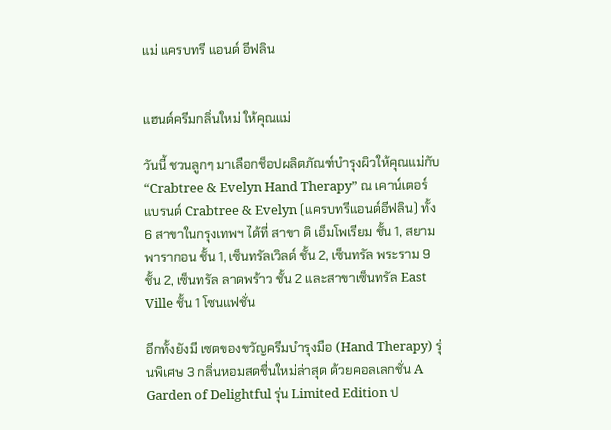แม่ แครบทรี แอนด์ อีฟลิน


แฮนด์ครีมกลิ่นใหม่ ให้คุณแม่

วันนี้ ชวนลูกๆ มาเลือกช็อปผลิตภัณฑ์บำรุงผิวให้คุณแม่กับ “Crabtree & Evelyn Hand Therapy” ณ เคาน์เตอร์แบรนด์ Crabtree & Evelyn (แครบทรีแอนด์อีฟลิน) ทั้ง 6 สาขาในกรุงเทพฯ ได้ที่ สาขา ดิ เอ็มโพเรียม ชั้น 1, สยามพารากอน ชั้น 1, เซ็นทรัลเวิลด์ ชั้น 2, เซ็นทรัล พระราม 9 ชั้น 2, เซ็นทรัล ลาดพร้าว ชั้น 2 และสาขาเซ็นทรัล East Ville ชั้น 1 โซนแฟชั่น

อีกทั้งยังมี เซตของขวัญครีมบำรุงมือ (Hand Therapy) รุ่นพิเศษ 3 กลิ่นหอมสดชื่นใหม่ล่าสุด ด้วยคอลเลกชั่น A Garden of Delightful รุ่น Limited Edition ป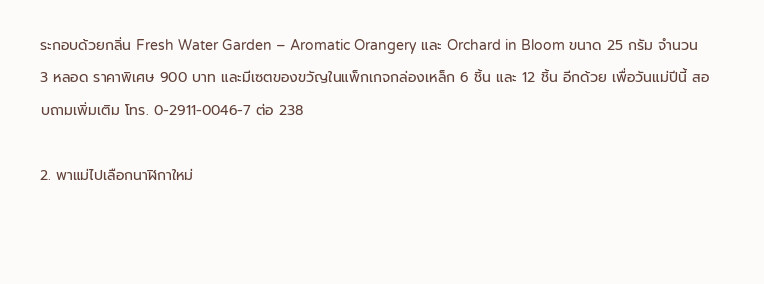ระกอบด้วยกลิ่น Fresh Water Garden – Aromatic Orangery และ Orchard in Bloom ขนาด 25 กรัม จำนวน 3 หลอด ราคาพิเศษ 900 บาท และมีเซตของขวัญในแพ็กเกจกล่องเหล็ก 6 ชิ้น และ 12 ชิ้น อีกด้วย เพื่อวันแม่ปีนี้ สอบถามเพิ่มเติม โทร. 0-2911-0046-7 ต่อ 238

2. พาแม่ไปเลือกนาฬิกาใหม่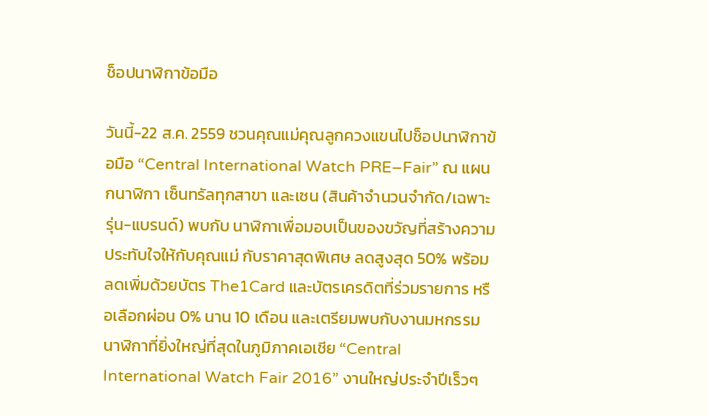ช็อปนาฬิกาข้อมือ

วันนี้-22 ส.ค. 2559 ชวนคุณแม่คุณลูกควงแขนไปช็อปนาฬิกาข้อมือ “Central International Watch PRE–Fair” ณ แผนกนาฬิกา เซ็นทรัลทุกสาขา และเซน (สินค้าจำนวนจำกัด/เฉพาะรุ่น-แบรนด์) พบกับ นาฬิกาเพื่อมอบเป็นของขวัญที่สร้างความประทับใจให้กับคุณแม่ กับราคาสุดพิเศษ ลดสูงสุด 50% พร้อมลดเพิ่มด้วยบัตร The1Card และบัตรเครดิตที่ร่วมรายการ หรือเลือกผ่อน 0% นาน 10 เดือน และเตรียมพบกับงานมหกรรมนาฬิกาที่ยิ่งใหญ่ที่สุดในภูมิภาคเอเชีย “Central International Watch Fair 2016” งานใหญ่ประจำปีเร็วๆ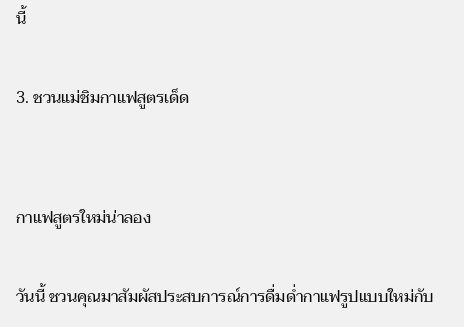นี้

3. ชวนแม่ชิมกาแฟสูตรเด็ด


กาแฟสูตรใหม่น่าลอง

วันนี้ ชวนคุณมาสัมผัสประสบการณ์การดื่มด่ำกาแฟรูปแบบใหม่กับ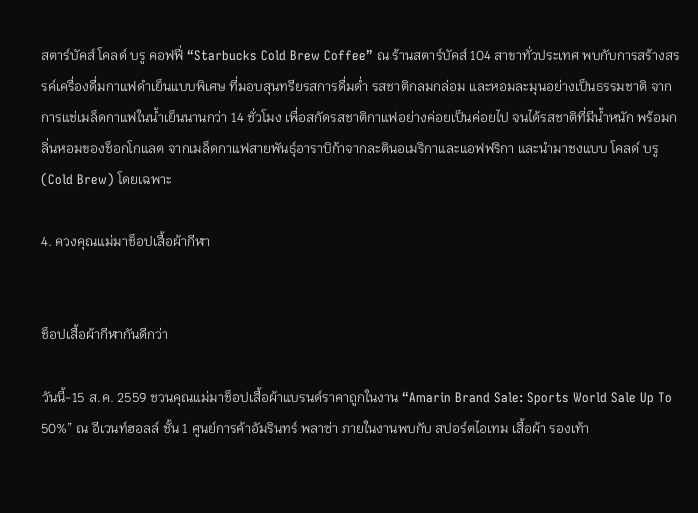สตาร์บัคส์ โคลด์ บรู คอฟฟี่ “Starbucks Cold Brew Coffee” ณ ร้านสตาร์บัคส์ 104 สาขาทั่วประเทศ พบกับการสร้างสรรค์เครื่องดื่มกาแฟดำเย็นแบบพิเศษ ที่มอบสุนทรียรสการดื่มด่ำ รสชาติกลมกล่อม และหอมละมุนอย่างเป็นธรรมชาติ จากการแช่เมล็ดกาแฟในน้ำเย็นนานกว่า 14 ชั่วโมง เพื่อสกัดรสชาติกาแฟอย่างค่อยเป็นค่อยไป จนได้รสชาติที่มีน้ำหนัก พร้อมกลิ่นหอมของช็อกโกแลต จากเมล็ดกาแฟสายพันธุ์อาราบิก้าจากละตินอเมริกาและแอฟฟริกา และนำมาชงแบบ โคลด์ บรู (Cold Brew) โดยเฉพาะ

4. ควงคุณแม่มาช็อปเสื้อผ้ากีฬา


ช็อปเสื้อผ้ากีฬากันดีกว่า

วันนี้-15 ส.ค. 2559 ชวนคุณแม่มาช็อปเสื้อผ้าแบรนด์ราคาถูกในงาน “Amarin Brand Sale: Sports World Sale Up To 50%” ณ อีเวนท์ฮอลล์ ชั้น 1 ศูนย์การค้าอัมรินทร์ พลาซ่า ภายในงานพบกับ สปอร์ตไอเทม เสื้อผ้า รองเท้า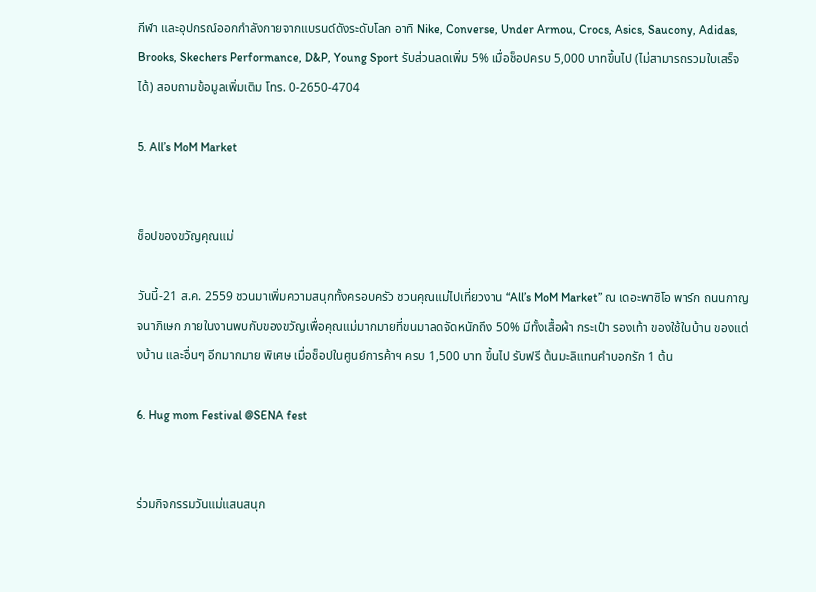กีฬา และอุปกรณ์ออกกำลังกายจากแบรนด์ดังระดับโลก อาทิ Nike, Converse, Under Armou, Crocs, Asics, Saucony, Adidas, Brooks, Skechers Performance, D&P, Young Sport รับส่วนลดเพิ่ม 5% เมื่อช็อปครบ 5,000 บาทขึ้นไป (ไม่สามารถรวมใบเสร็จได้) สอบถามข้อมูลเพิ่มเติม โทร. 0-2650-4704

5. All’s MoM Market


ช็อปของขวัญคุณแม่

วันนี้-21 ส.ค. 2559 ชวนมาเพิ่มความสนุกทั้งครอบครัว ชวนคุณแม่ไปเที่ยวงาน “All’s MoM Market” ณ เดอะพาซิโอ พาร์ก ถนนกาญจนาภิเษก ภายในงานพบกับของขวัญเพื่อคุณแม่มากมายที่ขนมาลดจัดหนักถึง 50% มีทั้งเสื้อผ้า กระเป๋า รองเท้า ของใช้ในบ้าน ของแต่งบ้าน และอื่นๆ อีกมากมาย พิเศษ เมื่อช็อปในศูนย์การค้าฯ ครบ 1,500 บาท ขึ้นไป รับฟรี ต้นมะลิแทนคำบอกรัก 1 ต้น

6. Hug mom Festival @SENA fest


ร่วมกิจกรรมวันแม่แสนสนุก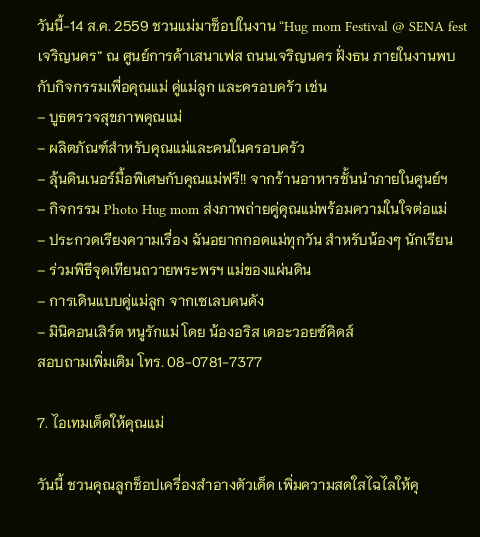วันนี้-14 ส.ค. 2559 ชวนแม่มาช็อปในงาน “Hug mom Festival @ SENA fest เจริญนคร” ณ ศูนย์การค้าเสนาเฟส ถนนเจริญนคร ฝั่งธน ภายในงานพบกับกิจกรรมเพื่อคุณแม่ คู่แม่ลูก และครอบครัว เช่น
– บูธตรวจสุขภาพคุณแม่
– ผลิตภัณฑ์สำหรับคุณแม่และคนในครอบครัว
– ลุ้นดินเนอร์มื้อพิเศษกับคุณแม่ฟรี!! จากร้านอาหารชั้นนำภายในศูนย์ฯ
– กิจกรรม Photo Hug mom ส่งภาพถ่ายคู่คุณแม่พร้อมความในใจต่อแม่
– ประกวดเรียงความเรื่อง ฉันอยากกอดแม่ทุกวัน สำหรับน้องๆ นักเรียน
– ร่วมพิธีจุดเทียนถวายพระพรฯ แม่ของแผ่นดิน
– การเดินแบบคู่แม่ลูก จากเซเลบคนดัง
– มินิคอนเสิร์ต หนูรักแม่ โดย น้องอริส เดอะวอยซ์คิดส์
สอบถามเพิ่มเติม โทร. 08-0781-7377

7. ไอเทมเด็ดให้คุณแม่

วันนี้ ชวนคุณลูกช็อปเครื่องสำอางตัวเด็ด เพิ่มความสดใสไฉไลให้คุ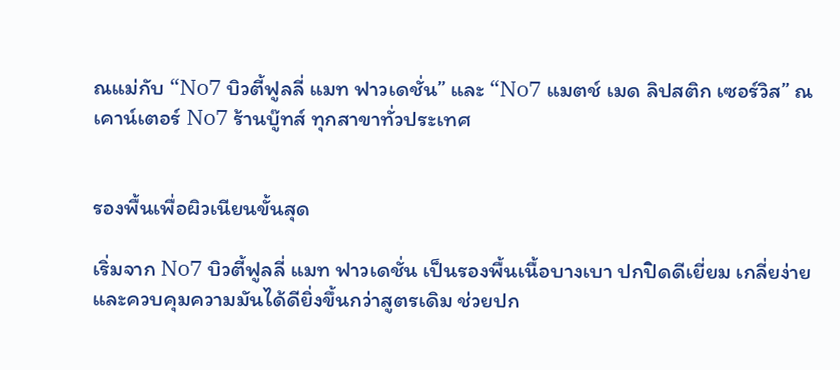ณแม่กับ “No7 บิวตี้ฟูลลี่ แมท ฟาวเดชั่น” และ “No7 แมตช์ เมด ลิปสติก เซอร์วิส” ณ เคาน์เตอร์ No7 ร้านบู๊ทส์ ทุกสาขาทั่วประเทศ


รองพื้นเพื่อผิวเนียนขั้นสุด

เริ่มจาก No7 บิวตี้ฟูลลี่ แมท ฟาวเดชั่น เป็นรองพื้นเนื้อบางเบา ปกปิดดีเยี่ยม เกลี่ยง่าย และควบคุมความมันได้ดียิ่งขึ้นกว่าสูตรเดิม ช่วยปก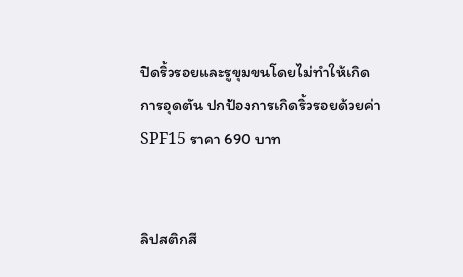ปิดริ้วรอยและรูขุมขนโดยไม่ทำให้เกิดการอุดตัน ปกป้องการเกิดริ้วรอยด้วยค่า SPF15 ราคา 690 บาท


ลิปสติกสี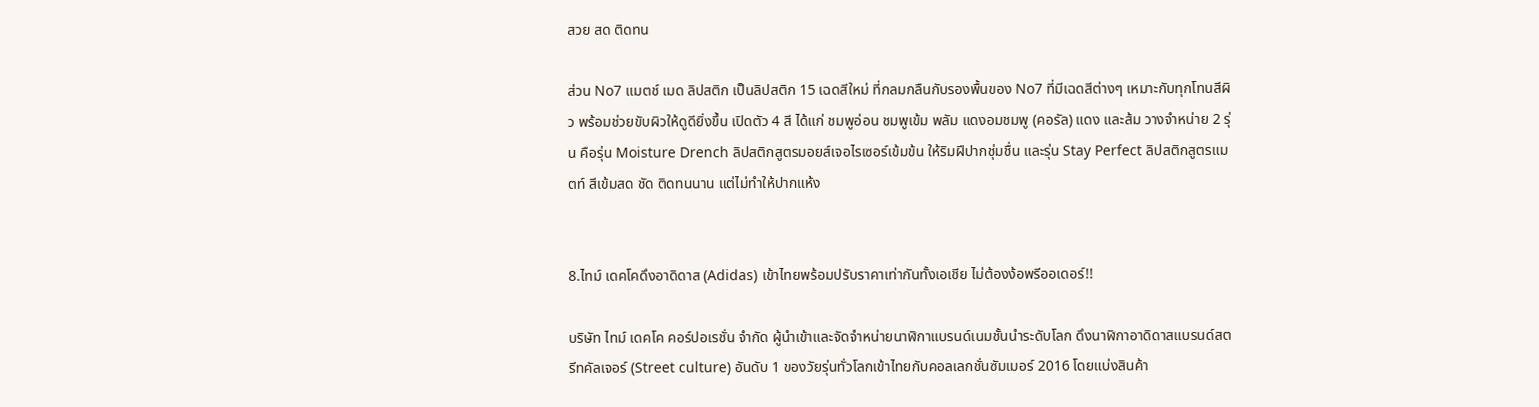สวย สด ติดทน

ส่วน No7 แมตช์ เมด ลิปสติก เป็นลิปสติก 15 เฉดสีใหม่ ที่กลมกลืนกับรองพื้นของ No7 ที่มีเฉดสีต่างๆ เหมาะกับทุกโทนสีผิว พร้อมช่วยขับผิวให้ดูดียิ่งขึ้น เปิดตัว 4 สี ได้แก่ ชมพูอ่อน ชมพูเข้ม พลัม แดงอมชมพู (คอรัล) แดง และส้ม วางจำหน่าย 2 รุ่น คือรุ่น Moisture Drench ลิปสติกสูตรมอยส์เจอไรเซอร์เข้มข้น ให้ริมฝีปากชุ่มชื่น และรุ่น Stay Perfect ลิปสติกสูตรแมตท์ สีเข้มสด ชัด ติดทนนาน แต่ไม่ทำให้ปากแห้ง


8.ไทม์ เดคโคดึงอาดิดาส (Adidas) เข้าไทยพร้อมปรับราคาเท่ากันทั้งเอเชีย ไม่ต้องง้อพรีออเดอร์!!

บริษัท ไทม์ เดคโค คอร์ปอเรชั่น จำกัด ผู้นำเข้าและจัดจำหน่ายนาฬิกาแบรนด์เนมชั้นนำระดับโลก ดึงนาฬิกาอาดิดาสแบรนด์สตรีทคัลเจอร์ (Street culture) อันดับ 1 ของวัยรุ่นทั่วโลกเข้าไทยกับคอลเลกชั่นซัมเมอร์ 2016 โดยแบ่งสินค้า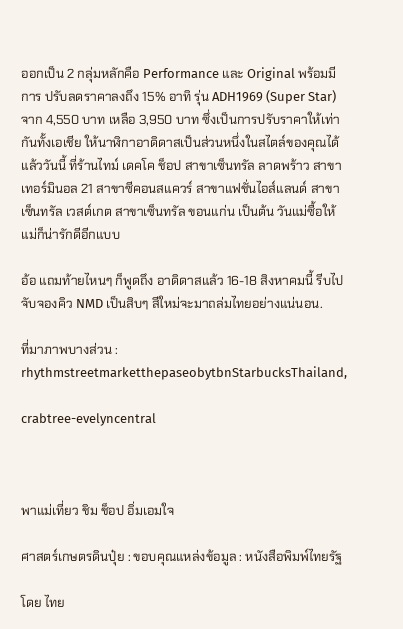ออกเป็น 2 กลุ่มหลักคือ Performance และ Original พร้อมมีการ ปรับลดราคาลงถึง 15% อาทิ รุ่น ADH1969 (Super Star) จาก 4,550 บาท เหลือ 3,950 บาท ซึ่งเป็นการปรับราคาให้เท่ากันทั้งเอเชีย ให้นาฬิกาอาดิดาสเป็นส่วนหนึ่งในสไตล์ของคุณได้แล้ววันนี้ ที่ร้านไทม์ เดคโค ช็อป สาขาเซ็นทรัล ลาดพร้าว สาขาเทอร์มินอล 21 สาขาซีคอนสแควร์ สาขาแฟชั่นไอส์แลนด์ สาขาเซ็นทรัล เวสต์เกต สาขาเซ็นทรัล ขอนแก่น เป็นต้น วันแม่ซื้อให้แม่ก็น่ารักดีอีกแบบ

อ้อ แถมท้ายไหนๆ ก็พูดถึง อาดิดาสแล้ว 16-18 สิงหาคมนี้ รีบไปจับจองคิว NMD เป็นสิบๆ สีใหม่จะมาถล่มไทยอย่างแน่นอน.

ที่มาภาพบางส่วน : rhythmstreetmarketthepaseobytbnStarbucksThailand,

crabtree-evelyncentral



พาแม่เที่ยว ชิม ช็อป อิ่มเอมใจ

ศาสตร์เกษตรดินปุ๋ย : ขอบคุณแหล่งข้อมูล : หนังสือพิมพ์ไทยรัฐ

โดย ไทย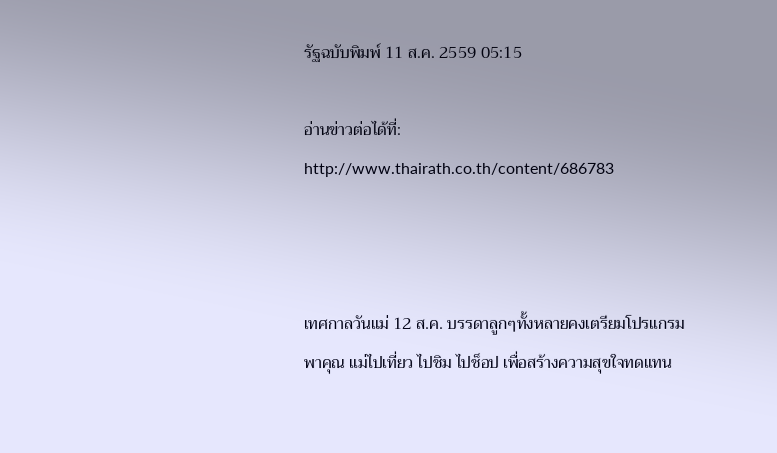รัฐฉบับพิมพ์ 11 ส.ค. 2559 05:15

อ่านข่าวต่อได้ที่: http://www.thairath.co.th/content/686783



เทศกาลวันแม่ 12 ส.ค. บรรดาลูกๆทั้งหลายคงเตรียมโปรแกรมพาคุณ แม่ไปเที่ยว ไปชิม ไปช็อป เพื่อสร้างความสุขใจทดแทน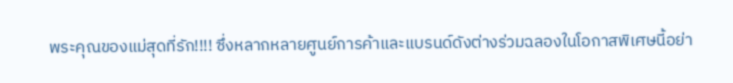พระคุณของแม่สุดที่รัก!!!! ซึ่งหลากหลายศูนย์การค้าและแบรนด์ดังต่างร่วมฉลองในโอกาสพิเศษนี้อย่า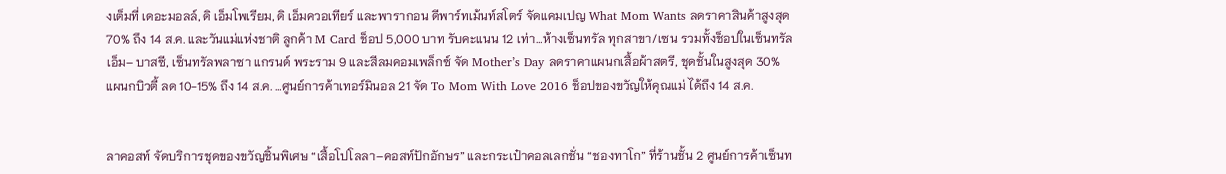งเต็มที่ เดอะมอลล์, ดิ เอ็มโพเรียม, ดิ เอ็มควอเทียร์ และพารากอน ดีพาร์ทเม้นท์สโตร์ จัดแคมเปญ What Mom Wants ลดราคาสินค้าสูงสุด 70% ถึง 14 ส.ค. และวันแม่แห่งชาติ ลูกค้า M Card ช็อป 5,000 บาท รับคะแนน 12 เท่า…ห้างเซ็นทรัล ทุกสาขา/เซน รวมทั้งช็อปในเซ็นทรัลเอ็ม– บาสซี, เซ็นทรัลพลาซา แกรนด์ พระราม 9 และสีลมคอมเพล็กซ์ จัด Mother’s Day ลดราคาแผนกเสื้อผ้าสตรี, ชุดชั้นในสูงสุด 30% แผนกบิวตี้ ลด 10-15% ถึง 14 ส.ค. …ศูนย์การค้าเทอร์มินอล 21 จัด To Mom With Love 2016 ช็อปของขวัญให้คุณแม่ ได้ถึง 14 ส.ค.


ลาคอสท์ จัดบริการชุดของขวัญชิ้นพิเศษ “เสื้อโปโลลา–คอสท์ปักอักษร” และกระเป๋าคอลเลกชั่น “ชองทาโก” ที่ร้านชั้น 2 ศูนย์การค้าเซ็นท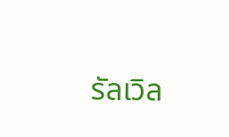รัลเวิล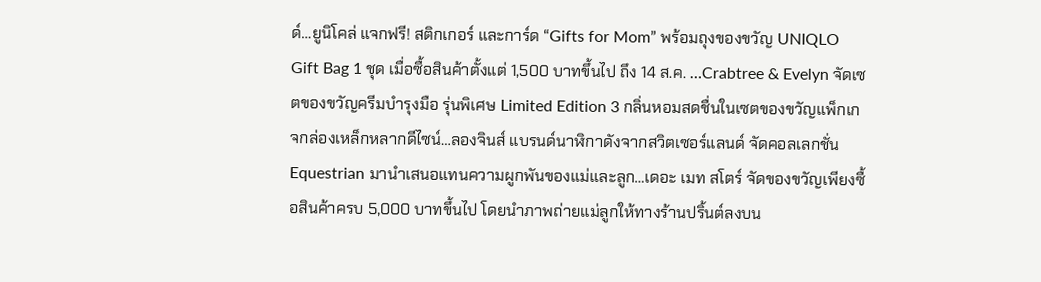ด์…ยูนิโคล่ แจกฟรี! สติกเกอร์ และการ์ด “Gifts for Mom” พร้อมถุงของขวัญ UNIQLO Gift Bag 1 ชุด เมื่อซื้อสินค้าตั้งแต่ 1,500 บาทขึ้นไป ถึง 14 ส.ค. …Crabtree & Evelyn จัดเซตของขวัญครีมบำรุงมือ รุ่นพิเศษ Limited Edition 3 กลิ่นหอมสดชื่นในเซตของขวัญแพ็กเกจกล่องเหล็กหลากดีไซน์…ลองจินส์ แบรนด์นาฬิกาดังจากสวิตเซอร์แลนด์ จัดคอลเลกชั่น Equestrian มานำเสนอแทนความผูกพันของแม่และลูก…เดอะ เมท สโตร์ จัดของขวัญเพียงซื้อสินค้าครบ 5,000 บาทขึ้นไป โดยนำภาพถ่ายแม่ลูกให้ทางร้านปริ้นต์ลงบน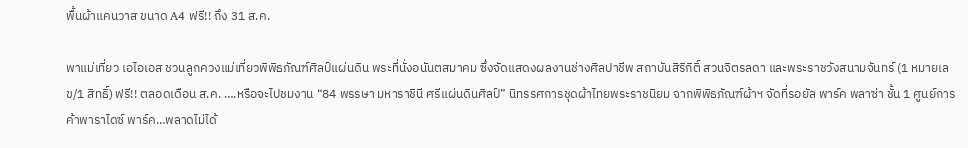พื้นผ้าแคนวาส ขนาด A4 ฟรี!! ถึง 31 ส.ค.

พาแม่เที่ยว เอไอเอส ชวนลูกควงแม่เที่ยวพิพิธภัณฑ์ศิลป์แผ่นดิน พระที่นั่งอนันตสมาคม ซึ่งจัดแสดงผลงานช่างศิลปาชีพ สถาบันสิริกิติ์ สวนจิตรลดา และพระราชวังสนามจันทร์ (1 หมายเลข/1 สิทธิ์) ฟรี!! ตลอดเดือน ส.ค. ….หรือจะไปชมงาน “84 พรรษา มหาราชินี ศรีแผ่นดินศิลป์” นิทรรศการชุดผ้าไทยพระราชนิยม จากพิพิธภัณฑ์ผ้าฯ จัดที่รอยัล พาร์ค พลาซ่า ชั้น 1 ศูนย์การค้าพาราไดซ์ พาร์ค…พลาดไม่ได้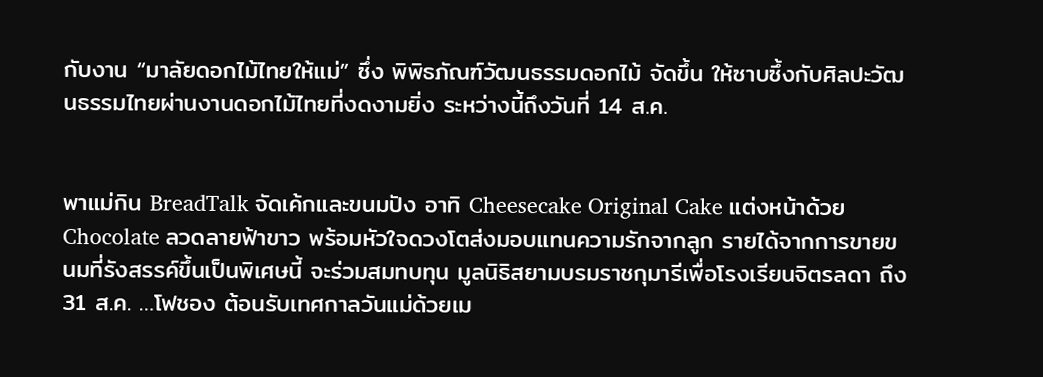กับงาน “มาลัยดอกไม้ไทยให้แม่” ซึ่ง พิพิธภัณฑ์วัฒนธรรมดอกไม้ จัดขึ้น ให้ซาบซึ้งกับศิลปะวัฒนธรรมไทยผ่านงานดอกไม้ไทยที่งดงามยิ่ง ระหว่างนี้ถึงวันที่ 14 ส.ค.


พาแม่กิน BreadTalk จัดเค้กและขนมปัง อาทิ Cheesecake Original Cake แต่งหน้าด้วย Chocolate ลวดลายฟ้าขาว พร้อมหัวใจดวงโตส่งมอบแทนความรักจากลูก รายได้จากการขายขนมที่รังสรรค์ขึ้นเป็นพิเศษนี้ จะร่วมสมทบทุน มูลนิธิสยามบรมราชกุมารีเพื่อโรงเรียนจิตรลดา ถึง 31 ส.ค. …โฟชอง ต้อนรับเทศกาลวันแม่ด้วยเม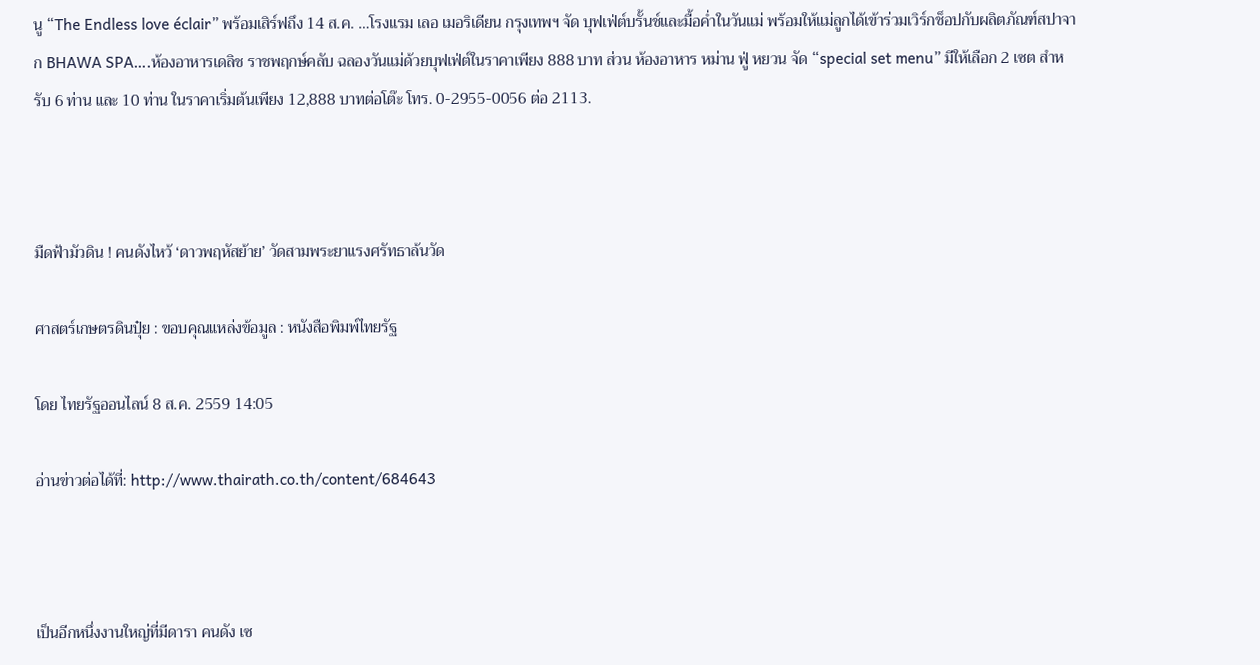นู “The Endless love éclair” พร้อมเสิร์ฟถึง 14 ส.ค. …โรงแรม เลอ เมอริเดียน กรุงเทพฯ จัด บุฟเฟ่ต์บรั้นช์และมื้อค่ำในวันแม่ พร้อมให้แม่ลูกได้เข้าร่วมเวิร์กช็อปกับผลิตภัณฑ์สปาจาก BHAWA SPA….ห้องอาหารเดลิช ราชพฤกษ์คลับ ฉลองวันแม่ด้วยบุฟเฟ่ต์ในราคาเพียง 888 บาท ส่วน ห้องอาหาร หม่าน ฟู่ หยวน จัด “special set menu” มีให้เลือก 2 เซต สำหรับ 6 ท่าน และ 10 ท่าน ในราคาเริ่มต้นเพียง 12,888 บาทต่อโต๊ะ โทร. 0-2955-0056 ต่อ 2113.



มืดฟ้ามัวดิน ! คนดังไหว้ ‘ดาวพฤหัสย้าย’ วัดสามพระยาแรงศรัทธาล้นวัด

ศาสตร์เกษตรดินปุ๋ย : ขอบคุณแหล่งข้อมูล : หนังสือพิมพ์ไทยรัฐ

โดย ไทยรัฐออนไลน์ 8 ส.ค. 2559 14:05

อ่านข่าวต่อได้ที่: http://www.thairath.co.th/content/684643



เป็นอีกหนึ่งงานใหญ่ที่มีดารา คนดัง เซ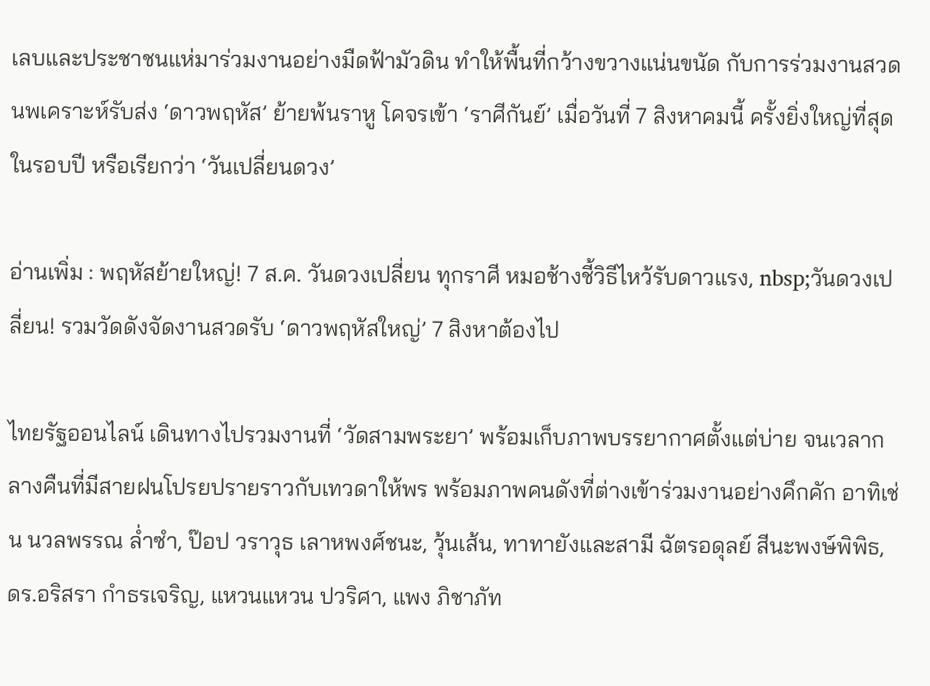เลบและประชาชนแห่มาร่วมงานอย่างมืดฟ้ามัวดิน ทำให้พื้นที่กว้างขวางแน่นขนัด กับการร่วมงานสวดนพเคราะห์รับส่ง ‘ดาวพฤหัส’ ย้ายพ้นราหู โคจรเข้า ‘ราศีกันย์’ เมื่อวันที่ 7 สิงหาคมนี้ ครั้งยิ่งใหญ่ที่สุดในรอบปี หรือเรียกว่า ‘วันเปลี่ยนดวง’

อ่านเพิ่ม : พฤหัสย้ายใหญ่! 7 ส.ค. วันดวงเปลี่ยน ทุกราศี หมอช้างชี้วิธีไหว้รับดาวแรง, nbsp;วันดวงเปลี่ยน! รวมวัดดังจัดงานสวดรับ ‘ดาวพฤหัสใหญ่’ 7 สิงหาต้องไป

ไทยรัฐออนไลน์ เดินทางไปรวมงานที่ ‘วัดสามพระยา’ พร้อมเก็บภาพบรรยากาศตั้งแต่บ่าย จนเวลากลางคืนที่มีสายฝนโปรยปรายราวกับเทวดาให้พร พร้อมภาพคนดังที่ต่างเข้าร่วมงานอย่างคึกคัก อาทิเช่น นวลพรรณ ล่ำซำ, ป๊อป วราวุธ เลาหพงศ์ชนะ, วุ้นเส้น, ทาทายังและสามี ฉัตรอดุลย์ สีนะพงษ์พิพิธ, ดร.อริสรา กำธรเจริญ, แหวนแหวน ปวริศา, แพง ภิชาภัท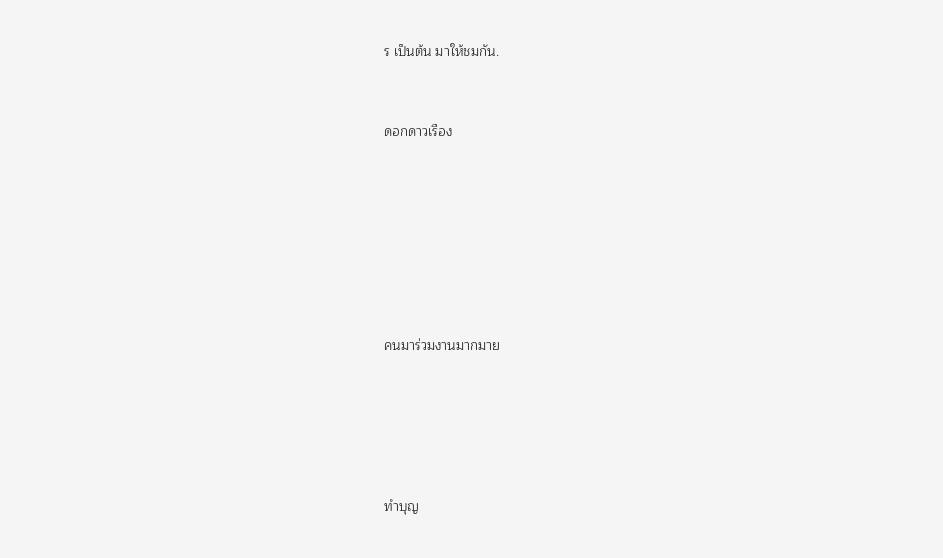ร เป็นต้น มาให้ชมกัน.


ดอกดาวเรือง







คนมาร่วมงานมากมาย





ทำบุญ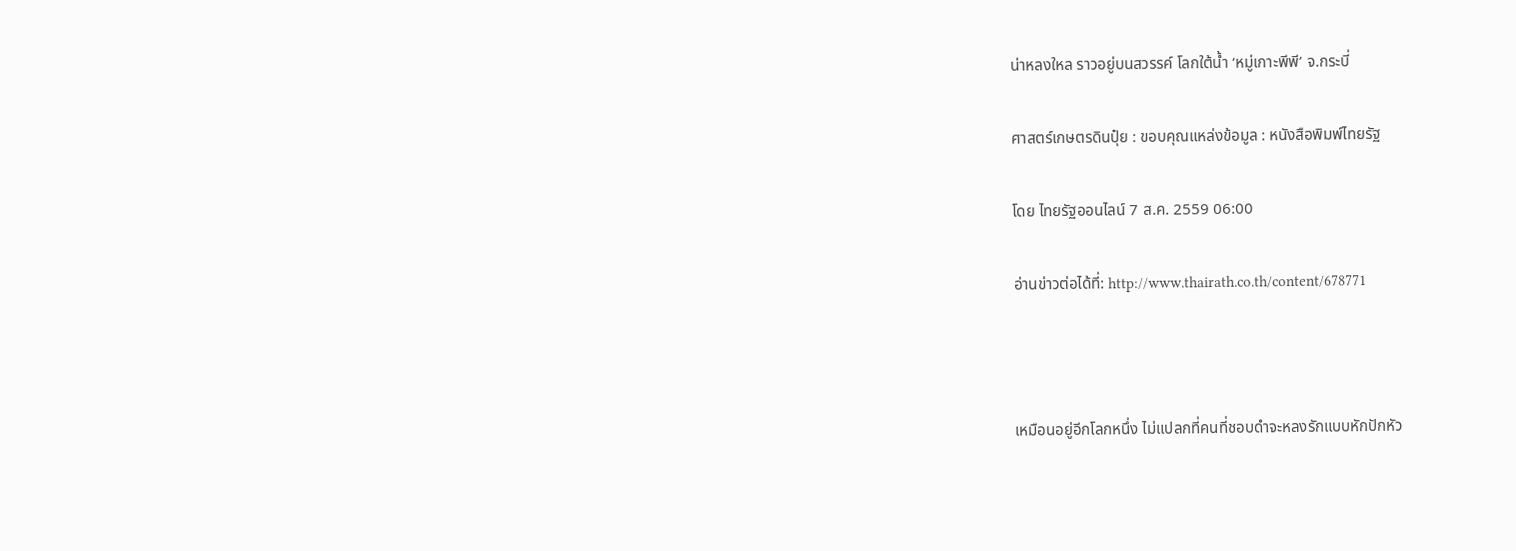น่าหลงใหล ราวอยู่บนสวรรค์ โลกใต้น้ำ ‘หมู่เกาะพีพี’ จ.กระบี่

ศาสตร์เกษตรดินปุ๋ย : ขอบคุณแหล่งข้อมูล : หนังสือพิมพ์ไทยรัฐ

โดย ไทยรัฐออนไลน์ 7 ส.ค. 2559 06:00

อ่านข่าวต่อได้ที่: http://www.thairath.co.th/content/678771



เหมือนอยู่อีกโลกหนึ่ง ไม่แปลกที่คนที่ชอบดำจะหลงรักแบบหักปักหัว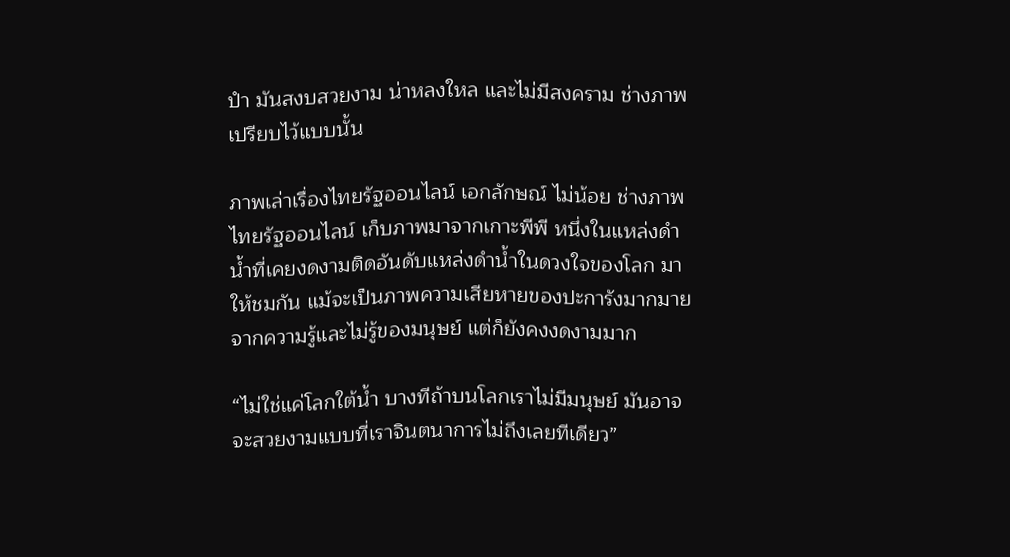ปำ มันสงบสวยงาม น่าหลงใหล และไม่มีสงคราม ช่างภาพเปรียบไว้แบบนั้น

ภาพเล่าเรื่องไทยรัฐออนไลน์ เอกลักษณ์ ไม่น้อย ช่างภาพไทยรัฐออนไลน์ เก็บภาพมาจากเกาะพีพี หนึ่งในแหล่งดำน้ำที่เคยงดงามติดอันดับแหล่งดำน้ำในดวงใจของโลก มาให้ชมกัน แม้จะเป็นภาพความเสียหายของปะการังมากมาย จากความรู้และไม่รู้ของมนุษย์ แต่ก็ยังคงงดงามมาก

“ไม่ใช่แค่โลกใต้น้ำ บางทีถ้าบนโลกเราไม่มีมนุษย์ มันอาจจะสวยงามแบบที่เราจินตนาการไม่ถึงเลยทีเดียว”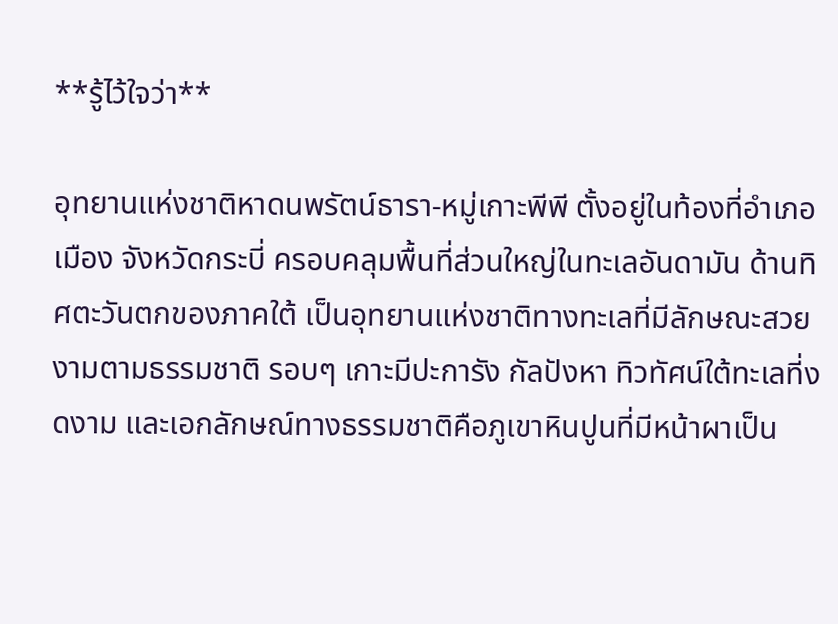**รู้ไว้ใจว่า**

อุทยานแห่งชาติหาดนพรัตน์ธารา-หมู่เกาะพีพี ตั้งอยู่ในท้องที่อำเภอเมือง จังหวัดกระบี่ ครอบคลุมพื้นที่ส่วนใหญ่ในทะเลอันดามัน ด้านทิศตะวันตกของภาคใต้ เป็นอุทยานแห่งชาติทางทะเลที่มีลักษณะสวยงามตามธรรมชาติ รอบๆ เกาะมีปะการัง กัลปังหา ทิวทัศน์ใต้ทะเลที่งดงาม และเอกลักษณ์ทางธรรมชาติคือภูเขาหินปูนที่มีหน้าผาเป็น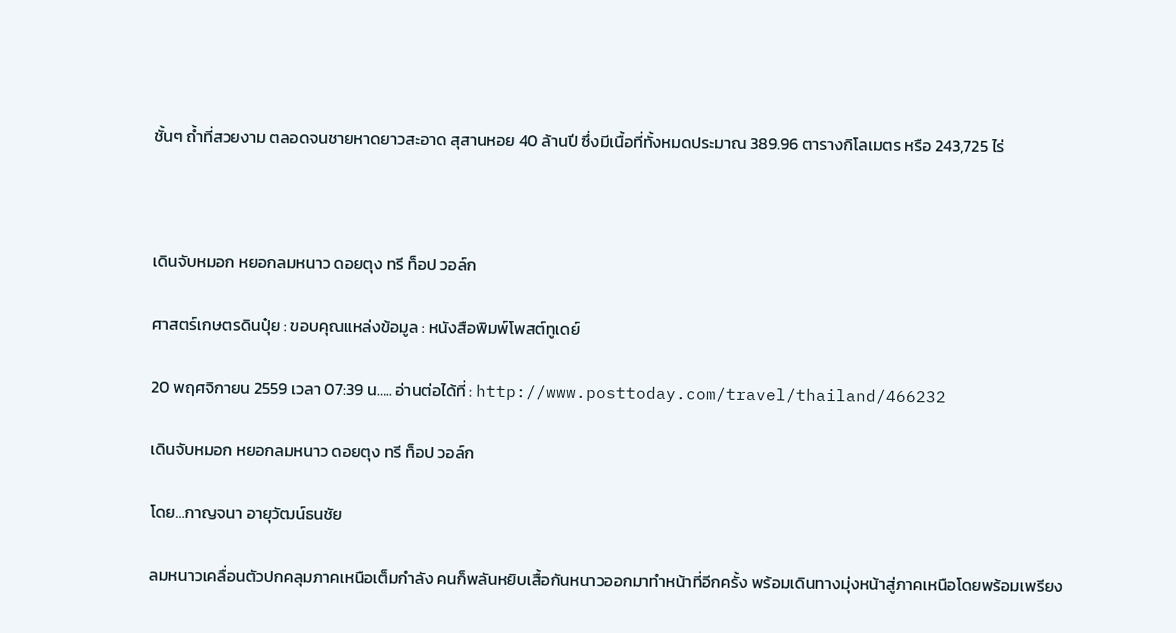ชั้นๆ ถ้ำที่สวยงาม ตลอดจนชายหาดยาวสะอาด สุสานหอย 40 ล้านปี ซึ่งมีเนื้อที่ทั้งหมดประมาณ 389.96 ตารางกิโลเมตร หรือ 243,725 ไร่



เดินจับหมอก หยอกลมหนาว ดอยตุง ทรี ท็อป วอล์ก

ศาสตร์เกษตรดินปุ๋ย : ขอบคุณแหล่งข้อมูล : หนังสือพิมพ์โพสต์ทูเดย์

20 พฤศจิกายน 2559 เวลา 07:39 น….. อ่านต่อได้ที่ : http://www.posttoday.com/travel/thailand/466232

เดินจับหมอก หยอกลมหนาว ดอยตุง ทรี ท็อป วอล์ก

โดย…กาญจนา อายุวัฒน์ธนชัย

ลมหนาวเคลื่อนตัวปกคลุมภาคเหนือเต็มกำลัง คนก็พลันหยิบเสื้อกันหนาวออกมาทำหน้าที่อีกครั้ง พร้อมเดินทางมุ่งหน้าสู่ภาคเหนือโดยพร้อมเพรียง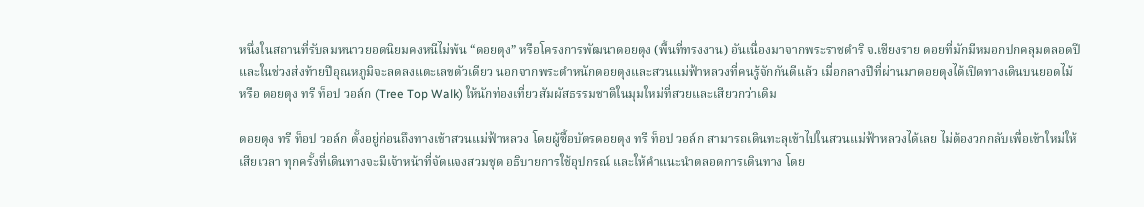หนึ่งในสถานที่รับลมหนาวยอดนิยมคงหนีไม่พ้น “ดอยตุง” หรือโครงการพัฒนาดอยตุง (พื้นที่ทรงงาน) อันเนื่องมาจากพระราชดำริ จ.เชียงราย ดอยที่มักมีหมอกปกคลุมตลอดปี และในช่วงส่งท้ายปีอุณหภูมิจะลดลงแตะเลขตัวเดียว นอกจากพระตำหนักดอยตุงและสวนแม่ฟ้าหลวงที่คนรู้จักกันดีแล้ว เมื่อกลางปีที่ผ่านมาดอยตุงได้เปิดทางเดินบนยอดไม้ หรือ ดอยตุง ทรี ท็อป วอล์ก (Tree Top Walk) ให้นักท่องเที่ยวสัมผัสธรรมชาติในมุมใหม่ที่สวยและเสียวกว่าเดิม

ดอยตุง ทรี ท็อป วอล์ก ตั้งอยู่ก่อนถึงทางเข้าสวนแม่ฟ้าหลวง โดยผู้ซื้อบัตรดอยตุง ทรี ท็อป วอล์ก สามารถเดินทะลุเข้าไปในสวนแม่ฟ้าหลวงได้เลย ไม่ต้องวกกลับเพื่อเข้าใหม่ให้เสียเวลา ทุกครั้งที่เดินทางจะมีเจ้าหน้าที่จัดแจงสวมชุด อธิบายการใช้อุปกรณ์ และให้คำแนะนำตลอดการเดินทาง โดย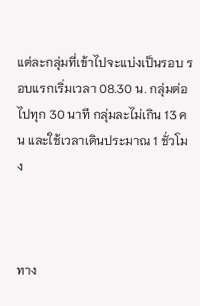แต่ละกลุ่มที่เข้าไปจะแบ่งเป็นรอบ รอบแรกเริ่มเวลา 08.30 น. กลุ่มต่อไปทุก 30 นาที กลุ่มละไม่เกิน 13 คน และใช้เวลาเดินประมาณ 1 ชั่วโมง



ทาง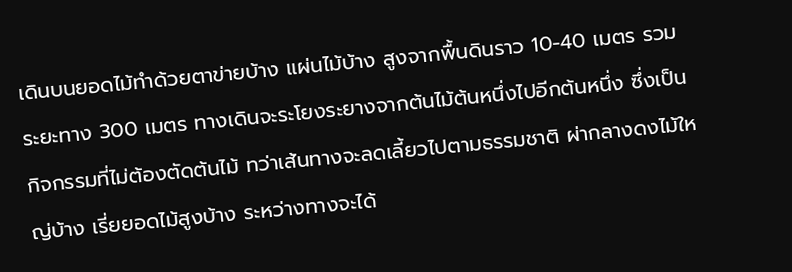เดินบนยอดไม้ทำด้วยตาข่ายบ้าง แผ่นไม้บ้าง สูงจากพื้นดินราว 10-40 เมตร รวมระยะทาง 300 เมตร ทางเดินจะระโยงระยางจากต้นไม้ต้นหนึ่งไปอีกต้นหนึ่ง ซึ่งเป็นกิจกรรมที่ไม่ต้องตัดต้นไม้ ทว่าเส้นทางจะลดเลี้ยวไปตามธรรมชาติ ผ่ากลางดงไม้ใหญ่บ้าง เรี่ยยอดไม้สูงบ้าง ระหว่างทางจะได้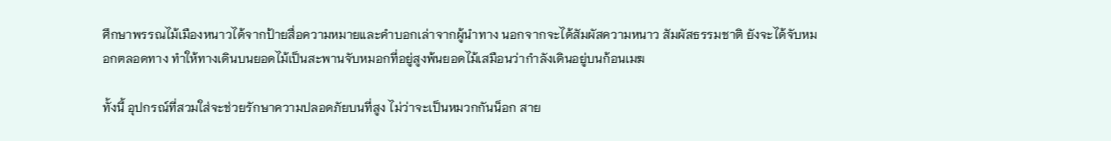ศึกษาพรรณไม้เมืองหนาวได้จากป้ายสื่อความหมายและคำบอกเล่าจากผู้นำทาง นอกจากจะได้สัมผัสความหนาว สัมผัสธรรมชาติ ยังจะได้จับหมอกตลอดทาง ทำให้ทางเดินบนยอดไม้เป็นสะพานจับหมอกที่อยู่สูงพ้นยอดไม้เสมือนว่ากำลังเดินอยู่บนก้อนเมฆ

ทั้งนี้ อุปกรณ์ที่สวมใส่จะช่วยรักษาความปลอดภัยบนที่สูง ไม่ว่าจะเป็นหมวกกันน็อก สาย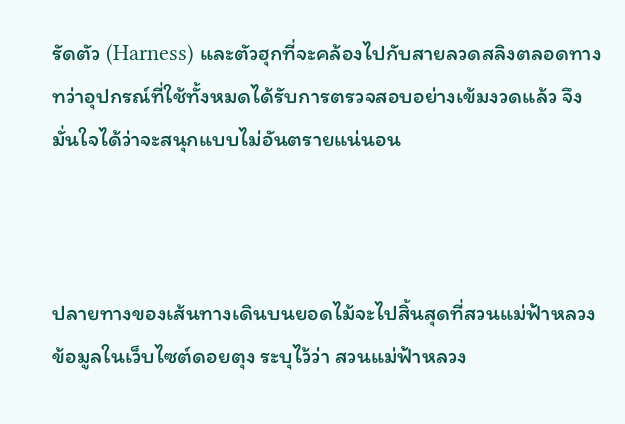รัดตัว (Harness) และตัวฮุกที่จะคล้องไปกับสายลวดสลิงตลอดทาง ทว่าอุปกรณ์ที่ใช้ทั้งหมดได้รับการตรวจสอบอย่างเข้มงวดแล้ว จึงมั่นใจได้ว่าจะสนุกแบบไม่อันตรายแน่นอน



ปลายทางของเส้นทางเดินบนยอดไม้จะไปสิ้นสุดที่สวนแม่ฟ้าหลวง ข้อมูลในเว็บไซต์ดอยตุง ระบุไว้ว่า สวนแม่ฟ้าหลวง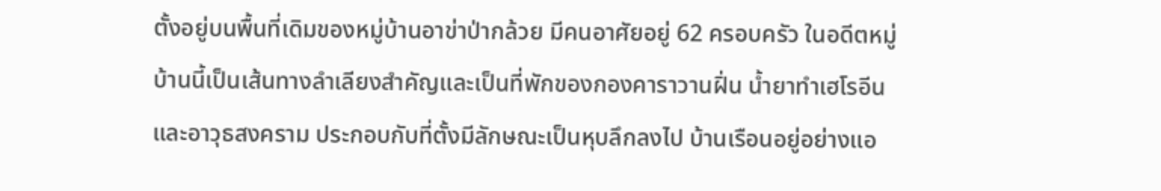ตั้งอยู่บนพื้นที่เดิมของหมู่บ้านอาข่าป่ากล้วย มีคนอาศัยอยู่ 62 ครอบครัว ในอดีตหมู่บ้านนี้เป็นเส้นทางลำเลียงสำคัญและเป็นที่พักของกองคาราวานฝิ่น น้ำยาทำเฮโรอีน และอาวุธสงคราม ประกอบกับที่ตั้งมีลักษณะเป็นหุบลึกลงไป บ้านเรือนอยู่อย่างแอ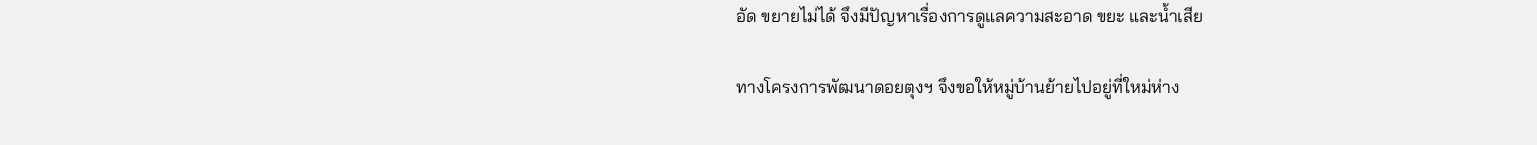อัด ขยายไม่ได้ จึงมีปัญหาเรื่องการดูแลความสะอาด ขยะ และน้ำเสีย

ทางโครงการพัฒนาดอยตุงฯ จึงขอให้หมู่บ้านย้ายไปอยู่ที่ใหม่ห่าง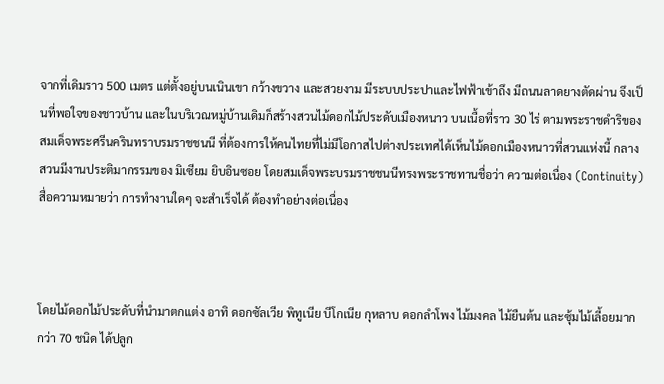จากที่เดิมราว 500 เมตร แต่ตั้งอยู่บนเนินเขา กว้างขวาง และสวยงาม มีระบบประปาและไฟฟ้าเข้าถึง มีถนนลาดยางตัดผ่าน จึงเป็นที่พอใจของชาวบ้าน และในบริเวณหมู่บ้านเดิมก็สร้างสวนไม้ดอกไม้ประดับเมืองหนาว บนเนื้อที่ราว 30 ไร่ ตามพระราชดำริของสมเด็จพระศรีนครินทราบรมราชชนนี ที่ต้องการให้คนไทยที่ไม่มีโอกาสไปต่างประเทศได้เห็นไม้ดอกเมืองหนาวที่สวนแห่งนี้ กลางสวนมีงานประติมากรรมของ มิเซียม ยิบอินซอย โดยสมเด็จพระบรมราชชนนีทรงพระราชทานชื่อว่า ความต่อเนื่อง (Continuity) สื่อความหมายว่า การทำงานใดๆ จะสำเร็จได้ ต้องทำอย่างต่อเนื่อง



โดยไม้ดอกไม้ประดับที่นำมาตกแต่ง อาทิ ดอกซัลเวีย พิทูเนีย บีโกเนีย กุหลาบ ดอกลำโพง ไม้มงคล ไม้ยืนต้น และซุ้มไม้เลี้อยมากกว่า 70 ชนิด ได้ปลูก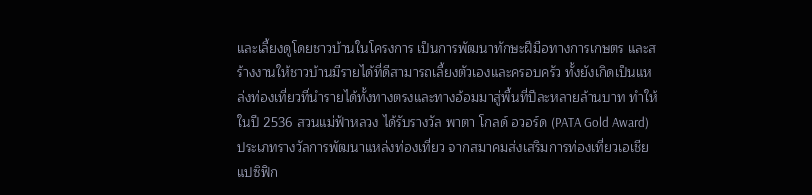และเลี้ยงดูโดยชาวบ้านในโครงการ เป็นการพัฒนาทักษะฝีมือทางการเกษตร และสร้างงานให้ชาวบ้านมีรายได้ที่ดีสามารถเลี้ยงตัวเองและครอบครัว ทั้งยังเกิดเป็นแหล่งท่องเที่ยวที่นำรายได้ทั้งทางตรงและทางอ้อมมาสู่พื้นที่ปีละหลายล้านบาท ทำให้ในปี 2536 สวนแม่ฟ้าหลวง ได้รับรางวัล พาตา โกลด์ อวอร์ด (PATA Gold Award) ประเภทรางวัลการพัฒนาแหล่งท่องเที่ยว จากสมาคมส่งเสริมการท่องเที่ยวเอเชียแปซิฟิก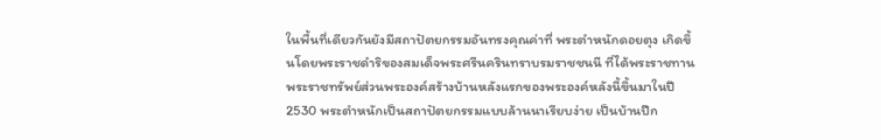ในพื้นที่เดียวกันยังมีสถาปัตยกรรมอันทรงคุณค่าที่ พระตำหนักดอยตุง เกิดขึ้นโดยพระราชดำริของสมเด็จพระศรีนครินทราบรมราชชนนี ที่ได้พระราชทานพระราชทรัพย์ส่วนพระองค์สร้างบ้านหลังแรกของพระองค์หลังนี้ขึ้นมาในปี 2530 พระตำหนักเป็นสถาปัตยกรรมแบบล้านนาเรียบง่าย เป็นบ้านปีก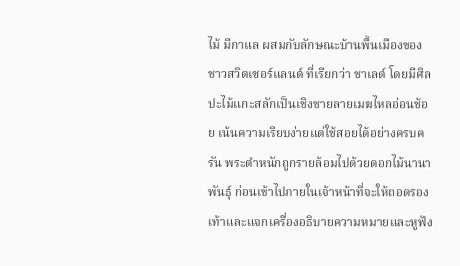ไม้ มีกาแล ผสมกับลักษณะบ้านพื้นเมืองของชาวสวิตเซอร์แลนด์ ที่เรียกว่า ชาเลต์ โดยมีศิลปะไม้แกะสลักเป็นเชิงชายลายเมฆไหลอ่อนช้อย เน้นความเรียบง่ายแต่ใช้สอยได้อย่างครบครัน พระตำหนักถูกรายล้อมไปด้วยดอกไม้นานาพันธุ์ ก่อนเข้าไปภายในเจ้าหน้าที่จะให้ถอดรองเท้าและแจกเครื่องอธิบายความหมายและหูฟัง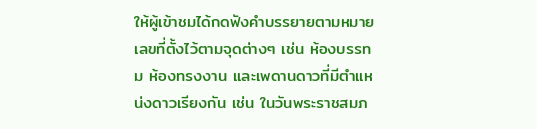ให้ผู้เข้าชมได้กดฟังคำบรรยายตามหมายเลขที่ตั้งไว้ตามจุดต่างๆ เช่น ห้องบรรทม ห้องทรงงาน และเพดานดาวที่มีตำแหน่งดาวเรียงกัน เช่น ในวันพระราชสมภ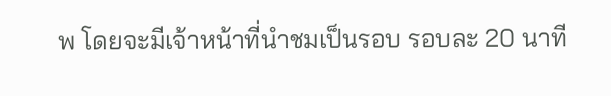พ โดยจะมีเจ้าหน้าที่นำชมเป็นรอบ รอบละ 20 นาที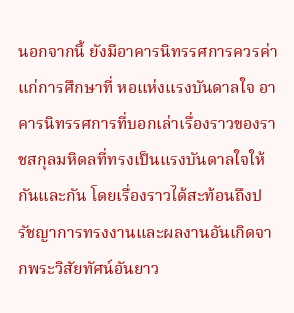นอกจากนี้ ยังมีอาคารนิทรรศการควรค่าแก่การศึกษาที่ หอแห่งแรงบันดาลใจ อาคารนิทรรศการที่บอกเล่าเรื่องราวของราชสกุลมหิดลที่ทรงเป็นแรงบันดาลใจให้กันและกัน โดยเรื่องราวได้สะท้อนถึงปรัชญาการทรงงานและผลงานอันเกิดจากพระวิสัยทัศน์อันยาว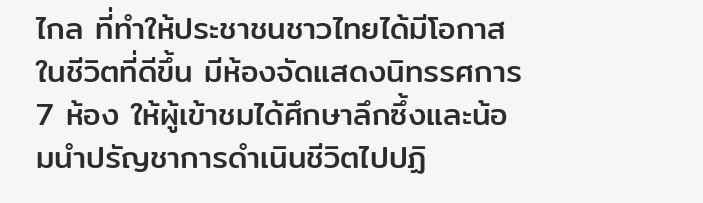ไกล ที่ทำให้ประชาชนชาวไทยได้มีโอกาสในชีวิตที่ดีขึ้น มีห้องจัดแสดงนิทรรศการ 7 ห้อง ให้ผู้เข้าชมได้ศึกษาลึกซึ้งและน้อมนำปรัญชาการดำเนินชีวิตไปปฏิ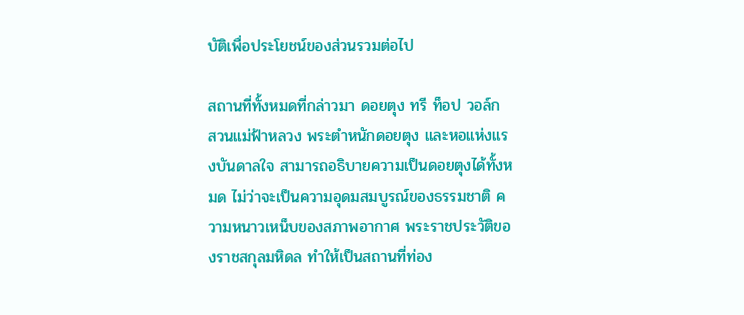บัติเพื่อประโยชน์ของส่วนรวมต่อไป

สถานที่ทั้งหมดที่กล่าวมา ดอยตุง ทรี ท็อป วอล์ก สวนแม่ฟ้าหลวง พระตำหนักดอยตุง และหอแห่งแรงบันดาลใจ สามารถอธิบายความเป็นดอยตุงได้ทั้งหมด ไม่ว่าจะเป็นความอุดมสมบูรณ์ของธรรมชาติ ความหนาวเหน็บของสภาพอากาศ พระราชประวัติของราชสกุลมหิดล ทำให้เป็นสถานที่ท่อง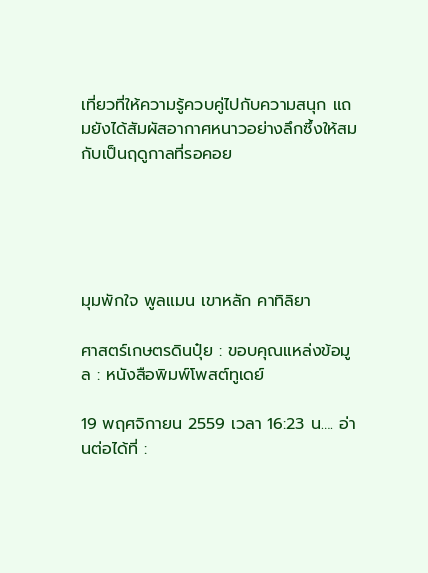เที่ยวที่ให้ความรู้ควบคู่ไปกับความสนุก แถมยังได้สัมผัสอากาศหนาวอย่างลึกซึ้งให้สมกับเป็นฤดูกาลที่รอคอย





มุมพักใจ พูลแมน เขาหลัก คาทิลิยา

ศาสตร์เกษตรดินปุ๋ย : ขอบคุณแหล่งข้อมูล : หนังสือพิมพ์โพสต์ทูเดย์

19 พฤศจิกายน 2559 เวลา 16:23 น…. อ่านต่อได้ที่ :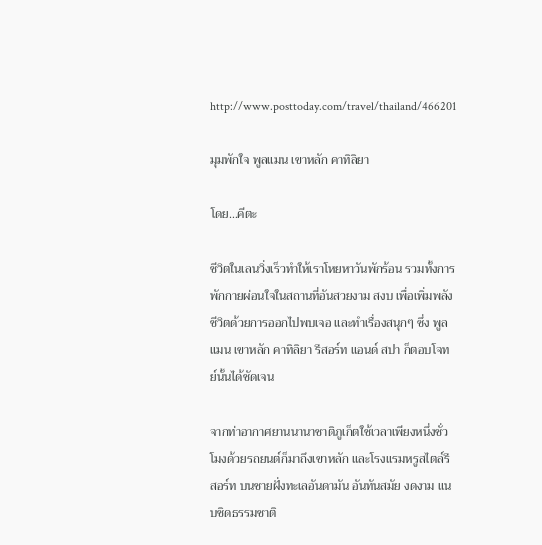http://www.posttoday.com/travel/thailand/466201

มุมพักใจ พูลแมน เขาหลัก คาทิลิยา

โดย…คีตะ

ชีวิตในเลนวิ่งเร็วทำให้เราโหยหาวันพักร้อน รวมทั้งการพักกายผ่อนใจในสถานที่อันสวยงาม สงบ เพื่อเพิ่มพลังชีวิตด้วยการออกไปพบเจอ และทำเรื่องสนุกๆ ซึ่ง พูลแมน เขาหลัก คาทิลิยา รีสอร์ท แอนด์ สปา ก็ตอบโจทย์นั้นได้ชัดเจน

จากท่าอากาศยานนานาชาติภูเก็ตใช้เวลาเพียงหนึ่งชั่วโมงด้วยรถยนต์ก็มาถึงเขาหลัก และโรงแรมหรูสไตล์รีสอร์ท บนชายฝั่งทะเลอันดามัน อันทันสมัย งดงาม แนบชิดธรรมชาติ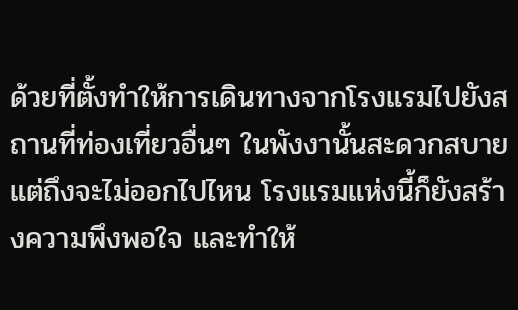ด้วยที่ตั้งทำให้การเดินทางจากโรงแรมไปยังสถานที่ท่องเที่ยวอื่นๆ ในพังงานั้นสะดวกสบาย แต่ถึงจะไม่ออกไปไหน โรงแรมแห่งนี้ก็ยังสร้างความพึงพอใจ และทำให้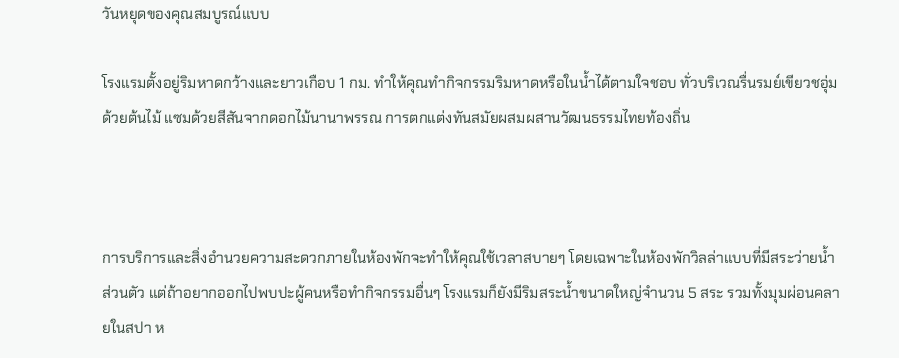วันหยุดของคุณสมบูรณ์แบบ

โรงแรมตั้งอยู่ริมหาดกว้างและยาวเกือบ 1 กม. ทำให้คุณทำกิจกรรมริมหาดหรือในน้ำได้ตามใจชอบ ทั่วบริเวณรื่นรมย์เขียวชอุ่มด้วยต้นไม้ แซมด้วยสีสันจากดอกไม้นานาพรรณ การตกแต่งทันสมัยผสมผสานวัฒนธรรมไทยท้องถิ่น



การบริการและสิ่งอำนวยความสะดวกภายในห้องพักจะทำให้คุณใช้เวลาสบายๆ โดยเฉพาะในห้องพักวิลล่าแบบที่มีสระว่ายน้ำส่วนตัว แต่ถ้าอยากออกไปพบปะผู้คนหรือทำกิจกรรมอื่นๆ โรงแรมก็ยังมีริมสระน้ำขนาดใหญ่จำนวน 5 สระ รวมทั้งมุมผ่อนคลายในสปา ห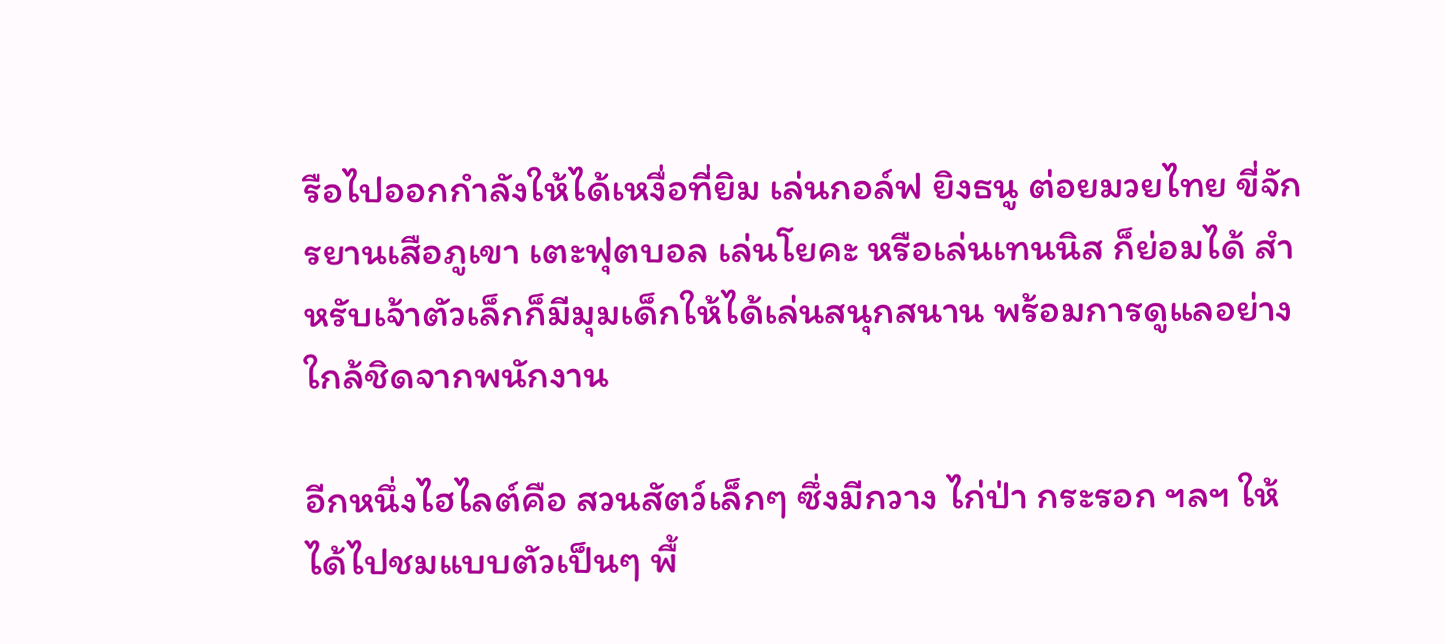รือไปออกกำลังให้ได้เหงื่อที่ยิม เล่นกอล์ฟ ยิงธนู ต่อยมวยไทย ขี่จักรยานเสือภูเขา เตะฟุตบอล เล่นโยคะ หรือเล่นเทนนิส ก็ย่อมได้ สำหรับเจ้าตัวเล็กก็มีมุมเด็กให้ได้เล่นสนุกสนาน พร้อมการดูแลอย่างใกล้ชิดจากพนักงาน

อีกหนึ่งไฮไลต์คือ สวนสัตว์เล็กๆ ซึ่งมีกวาง ไก่ป่า กระรอก ฯลฯ ให้ได้ไปชมแบบตัวเป็นๆ พื้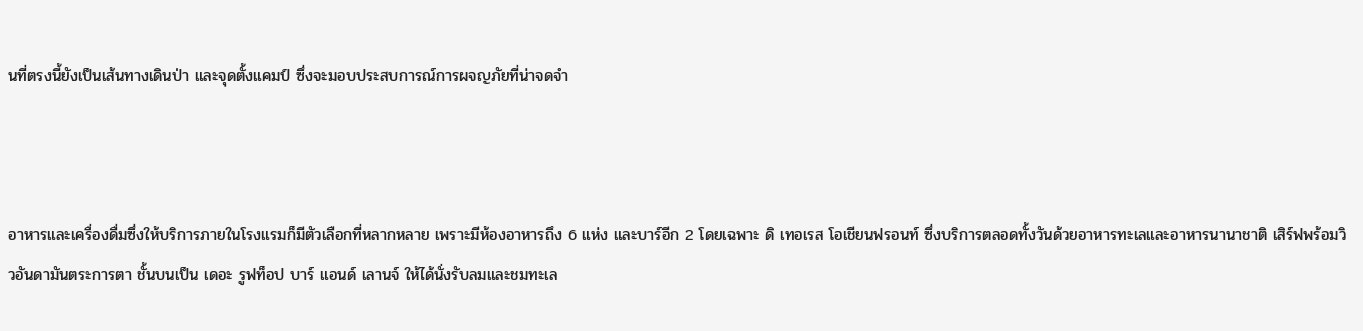นที่ตรงนี้ยังเป็นเส้นทางเดินป่า และจุดตั้งแคมป์ ซึ่งจะมอบประสบการณ์การผจญภัยที่น่าจดจำ



อาหารและเครื่องดื่มซึ่งให้บริการภายในโรงแรมก็มีตัวเลือกที่หลากหลาย เพราะมีห้องอาหารถึง 6 แห่ง และบาร์อีก 2 โดยเฉพาะ ดิ เทอเรส โอเชียนฟรอนท์ ซึ่งบริการตลอดทั้งวันด้วยอาหารทะเลและอาหารนานาชาติ เสิร์ฟพร้อมวิวอันดามันตระการตา ชั้นบนเป็น เดอะ รูฟท็อป บาร์ แอนด์ เลานจ์ ให้ได้นั่งรับลมและชมทะเล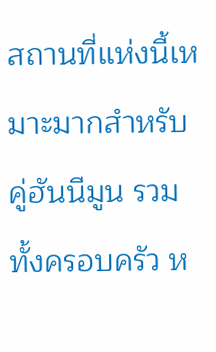สถานที่แห่งนี้เหมาะมากสำหรับคู่ฮันนีมูน รวมทั้งครอบครัว ห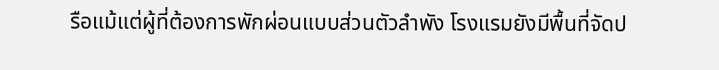รือแม้แต่ผู้ที่ต้องการพักผ่อนแบบส่วนตัวลำพัง โรงแรมยังมีพื้นที่จัดป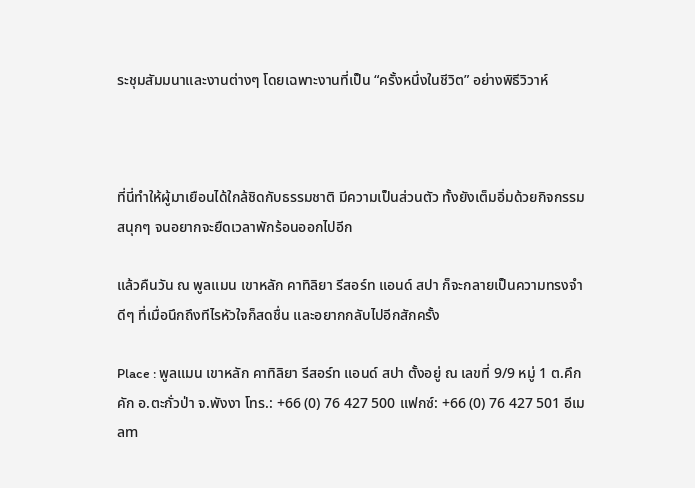ระชุมสัมมนาและงานต่างๆ โดยเฉพาะงานที่เป็น “ครั้งหนึ่งในชีวิต” อย่างพิธีวิวาห์



ที่นี่ทำให้ผู้มาเยือนได้ใกล้ชิดกับธรรมชาติ มีความเป็นส่วนตัว ทั้งยังเต็มอิ่มด้วยกิจกรรมสนุกๆ จนอยากจะยืดเวลาพักร้อนออกไปอีก

แล้วคืนวัน ณ พูลแมน เขาหลัก คาทิลิยา รีสอร์ท แอนด์ สปา ก็จะกลายเป็นความทรงจำดีๆ ที่เมื่อนึกถึงทีไรหัวใจก็สดชื่น และอยากกลับไปอีกสักครั้ง

Place : พูลแมน เขาหลัก คาทิลิยา รีสอร์ท แอนด์ สปา ตั้งอยู่ ณ เลขที่ 9/9 หมู่ 1 ต.คึกคัก อ.ตะกั่วป่า จ.พังงา โทร.: +66 (0) 76 427 500 แฟกซ์: +66 (0) 76 427 501 อีเมลm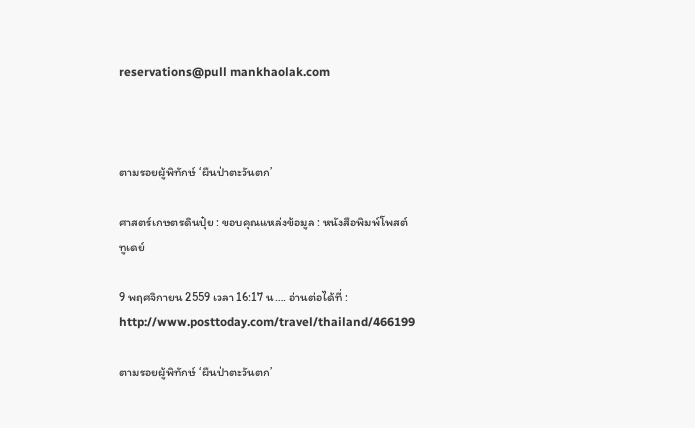reservations@pull mankhaolak.com



ตามรอยผู้พิทักษ์ ‘ผืนป่าตะวันตก’

ศาสตร์เกษตรดินปุ๋ย : ขอบคุณแหล่งข้อมูล : หนังสือพิมพ์โพสต์ทูเดย์

9 พฤศจิกายน 2559 เวลา 16:17 น…. อ่านต่อได้ที่ : http://www.posttoday.com/travel/thailand/466199

ตามรอยผู้พิทักษ์ ‘ผืนป่าตะวันตก’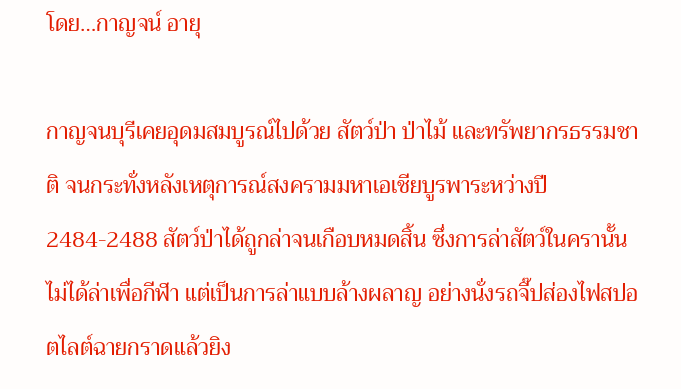โดย…กาญจน์ อายุ

กาญจนบุรีเคยอุดมสมบูรณ์ไปด้วย สัตว์ป่า ป่าไม้ และทรัพยากรธรรมชาติ จนกระทั่งหลังเหตุการณ์สงครามมหาเอเชียบูรพาระหว่างปี 2484-2488 สัตว์ป่าได้ถูกล่าจนเกือบหมดสิ้น ซึ่งการล่าสัตว์ในครานั้นไม่ได้ล่าเพื่อกีฬา แต่เป็นการล่าแบบล้างผลาญ อย่างนั่งรถจี๊ปส่องไฟสปอตไลต์ฉายกราดแล้วยิง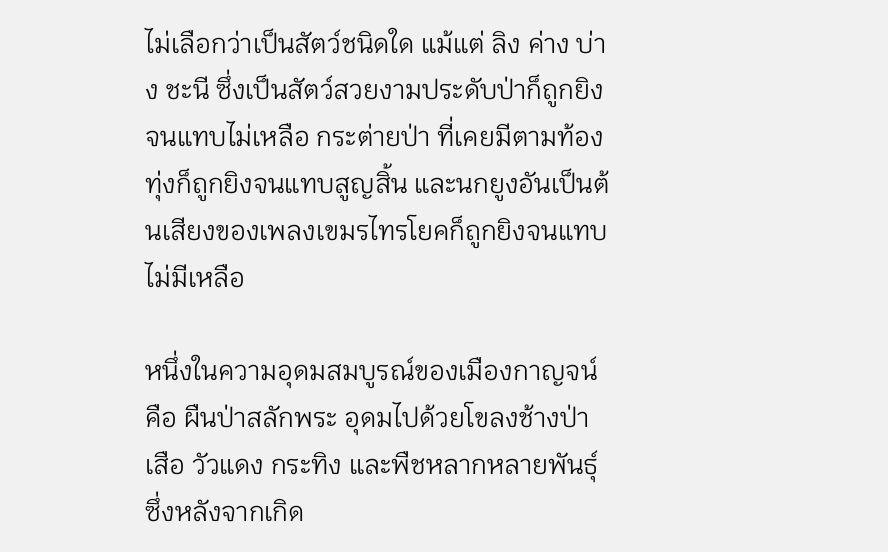ไม่เลือกว่าเป็นสัตว์ชนิดใด แม้แต่ ลิง ค่าง บ่าง ชะนี ซึ่งเป็นสัตว์สวยงามประดับป่าก็ถูกยิงจนแทบไม่เหลือ กระต่ายป่า ที่เคยมีตามท้องทุ่งก็ถูกยิงจนแทบสูญสิ้น และนกยูงอันเป็นต้นเสียงของเพลงเขมรไทรโยคก็ถูกยิงจนแทบไม่มีเหลือ

หนึ่งในความอุดมสมบูรณ์ของเมืองกาญจน์ คือ ผืนป่าสลักพระ อุดมไปด้วยโขลงช้างป่า เสือ วัวแดง กระทิง และพืชหลากหลายพันธุ์ ซึ่งหลังจากเกิด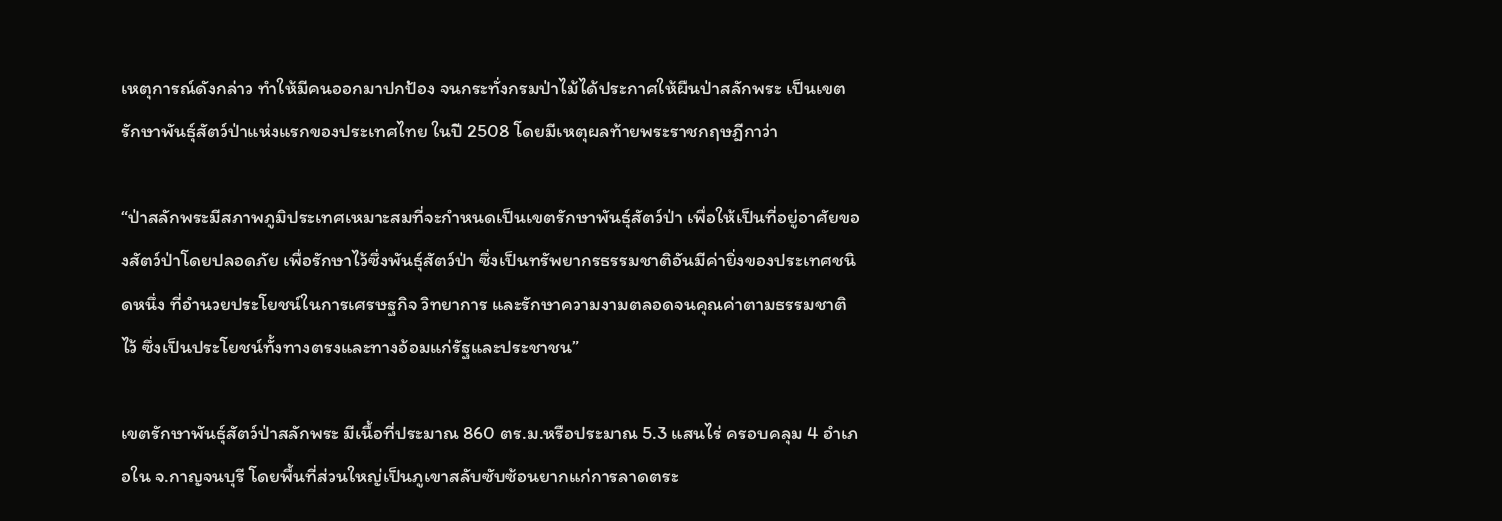เหตุการณ์ดังกล่าว ทำให้มีคนออกมาปกป้อง จนกระทั่งกรมป่าไม้ได้ประกาศให้ผืนป่าสลักพระ เป็นเขตรักษาพันธุ์สัตว์ป่าแห่งแรกของประเทศไทย ในปี 2508 โดยมีเหตุผลท้ายพระราชกฤษฎีกาว่า

“ป่าสลักพระมีสภาพภูมิประเทศเหมาะสมที่จะกำหนดเป็นเขตรักษาพันธุ์สัตว์ป่า เพื่อให้เป็นที่อยู่อาศัยของสัตว์ป่าโดยปลอดภัย เพื่อรักษาไว้ซึ่งพันธุ์สัตว์ป่า ซึ่งเป็นทรัพยากรธรรมชาติอันมีค่ายิ่งของประเทศชนิดหนึ่ง ที่อำนวยประโยชน์ในการเศรษฐกิจ วิทยาการ และรักษาความงามตลอดจนคุณค่าตามธรรมชาติไว้ ซึ่งเป็นประโยชน์ทั้งทางตรงและทางอ้อมแก่รัฐและประชาชน”

เขตรักษาพันธุ์สัตว์ป่าสลักพระ มีเนื้อที่ประมาณ 860 ตร.ม.หรือประมาณ 5.3 แสนไร่ ครอบคลุม 4 อำเภอใน จ.กาญจนบุรี โดยพื้นที่ส่วนใหญ่เป็นภูเขาสลับซับซ้อนยากแก่การลาดตระ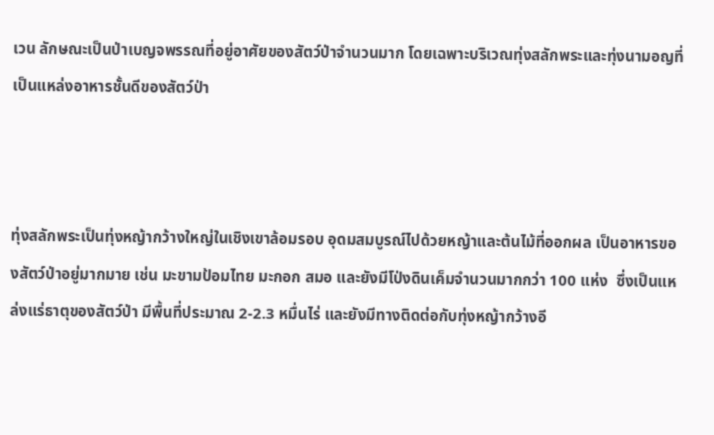เวน ลักษณะเป็นป่าเบญจพรรณที่อยู่อาศัยของสัตว์ป่าจำนวนมาก โดยเฉพาะบริเวณทุ่งสลักพระและทุ่งนามอญที่เป็นแหล่งอาหารชั้นดีของสัตว์ป่า



ทุ่งสลักพระเป็นทุ่งหญ้ากว้างใหญ่ในเชิงเขาล้อมรอบ อุดมสมบูรณ์ไปด้วยหญ้าและต้นไม้ที่ออกผล เป็นอาหารของสัตว์ป่าอยู่มากมาย เช่น มะขามป้อมไทย มะกอก สมอ และยังมีโป่งดินเค็มจำนวนมากกว่า 100 แห่ง  ซึ่งเป็นแหล่งแร่ธาตุของสัตว์ป่า มีพื้นที่ประมาณ 2-2.3 หมื่นไร่ และยังมีทางติดต่อกับทุ่งหญ้ากว้างอี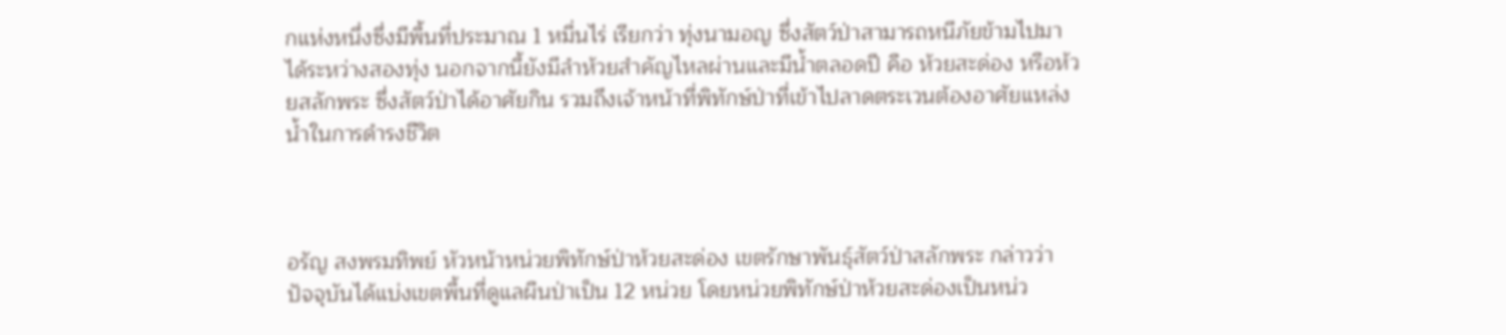กแห่งหนึ่งซึ่งมีพื้นที่ประมาณ 1 หมื่นไร่ เรียกว่า ทุ่งนามอญ ซึ่งสัตว์ป่าสามารถหนีภัยข้ามไปมาได้ระหว่างสองทุ่ง นอกจากนี้ยังมีลำห้วยสำคัญไหลผ่านและมีน้ำตลอดปี คือ ห้วยสะด่อง หรือห้วยสลักพระ ซึ่งสัตว์ป่าได้อาศัยกิน รวมถึงเจ้าหน้าที่พิทักษ์ป่าที่เข้าไปลาดตระเวนต้องอาศัยแหล่งน้ำในการดำรงชีวิต



อรัญ สงพรมทิพย์ หัวหน้าหน่วยพิทักษ์ป่าห้วยสะด่อง เขตรักษาพันธุ์สัตว์ป่าสลักพระ กล่าวว่า ปัจจุบันได้แบ่งเขตพื้นที่ดูแลผืนป่าเป็น 12 หน่วย โดยหน่วยพิทักษ์ป่าห้วยสะด่องเป็นหน่ว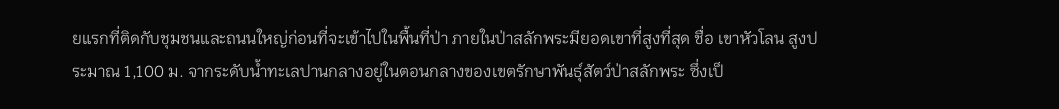ยแรกที่ติดกับชุมชนและถนนใหญ่ก่อนที่จะเข้าไปในพื้นที่ป่า ภายในป่าสลักพระมียอดเขาที่สูงที่สุด ชื่อ เขาหัวโลน สูงประมาณ 1,100 ม. จากระดับน้ำทะเลปานกลางอยู่ในตอนกลางของเขตรักษาพันธุ์สัตว์ป่าสลักพระ ซึ่งเป็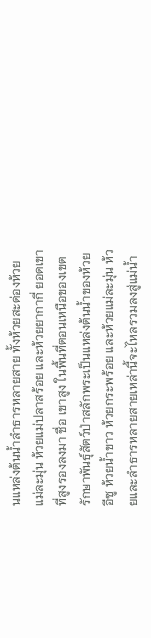นแหล่งต้นน้ำลำธารหลายสาย ทั้งห้วยสะด่องห้วยแม่ละมุ่น ห้วยแม่ปลาสร้อย และห้วยยากากี่ ยอดเขาที่สูงรองลงมา ชื่อ เขาสูง ในพื้นที่ตอนเหนือของเขตรักษาพันธุ์สัตว์ป่าสลักพระเป็นแหล่งต้นน้ำของห้วยอีซู ห้วยน้ำขาว ห้วยกระพร้อย และห้วยแม่ละมุ่น ห้วยและลำธารหลายสายเหล่านี้จะไหลรวมลงสู่แม่น้ำ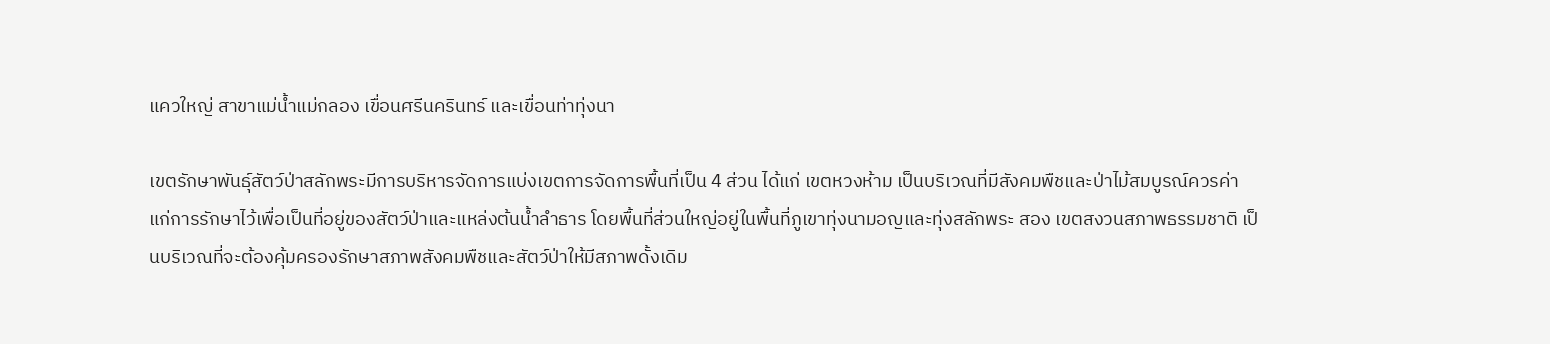แควใหญ่ สาขาแม่น้ำแม่กลอง เขื่อนศรีนครินทร์ และเขื่อนท่าทุ่งนา

เขตรักษาพันธุ์สัตว์ป่าสลักพระมีการบริหารจัดการแบ่งเขตการจัดการพื้นที่เป็น 4 ส่วน ได้แก่ เขตหวงห้าม เป็นบริเวณที่มีสังคมพืชและป่าไม้สมบูรณ์ควรค่าแก่การรักษาไว้เพื่อเป็นที่อยู่ของสัตว์ป่าและแหล่งต้นน้ำลำธาร โดยพื้นที่ส่วนใหญ่อยู่ในพื้นที่ภูเขาทุ่งนามอญและทุ่งสลักพระ สอง เขตสงวนสภาพธรรมชาติ เป็นบริเวณที่จะต้องคุ้มครองรักษาสภาพสังคมพืชและสัตว์ป่าให้มีสภาพดั้งเดิม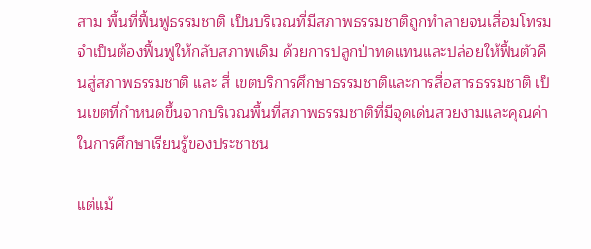สาม พื้นที่ฟื้นฟูธรรมชาติ เป็นบริเวณที่มีสภาพธรรมชาติถูกทำลายจนเสื่อมโทรมจำเป็นต้องฟื้นฟูให้กลับสภาพเดิม ด้วยการปลูกป่าทดแทนและปล่อยให้ฟื้นตัวคืนสู่สภาพธรรมชาติ และ สี่ เขตบริการศึกษาธรรมชาติและการสื่อสารธรรมชาติ เป็นเขตที่กำหนดขึ้นจากบริเวณพื้นที่สภาพธรรมชาติที่มีจุดเด่นสวยงามและคุณค่าในการศึกษาเรียนรู้ของประชาชน

แต่แม้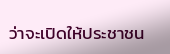ว่าจะเปิดให้ประชาชน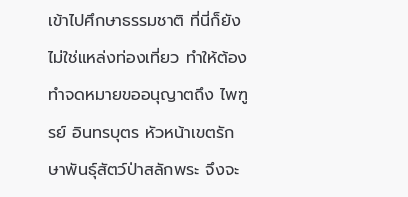เข้าไปศึกษาธรรมชาติ ที่นี่ก็ยังไม่ใช่แหล่งท่องเที่ยว ทำให้ต้องทำจดหมายขออนุญาตถึง ไพฑูรย์ อินทรบุตร หัวหน้าเขตรักษาพันธุ์สัตว์ป่าสลักพระ จึงจะ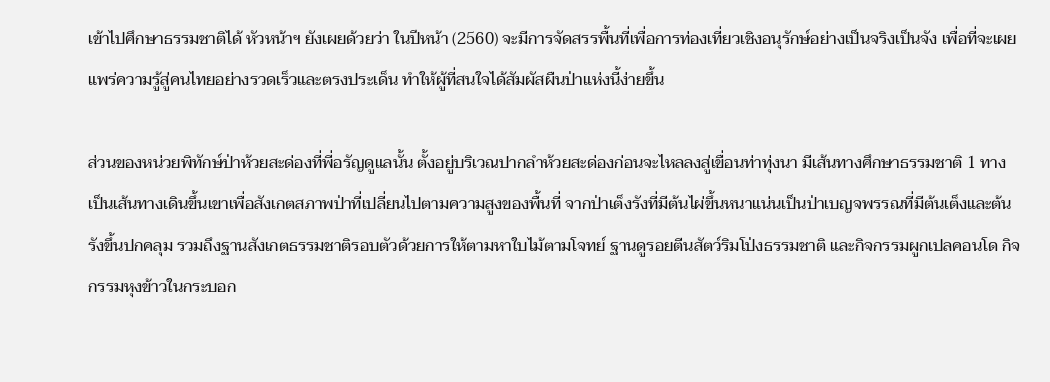เข้าไปศึกษาธรรมชาติได้ หัวหน้าฯ ยังเผยด้วยว่า ในปีหน้า (2560) จะมีการจัดสรรพื้นที่เพื่อการท่องเที่ยวเชิงอนุรักษ์อย่างเป็นจริงเป็นจัง เพื่อที่จะเผยแพร่ความรู้สู่คนไทยอย่างรวดเร็วและตรงประเด็น ทำให้ผู้ที่สนใจได้สัมผัสผืนป่าแห่งนี้ง่ายขึ้น

ส่วนของหน่วยพิทักษ์ป่าห้วยสะด่องที่พี่อรัญดูแลนั้น ตั้งอยู่บริเวณปากลำห้วยสะด่องก่อนจะไหลลงสู่เขื่อนท่าทุ่งนา มีเส้นทางศึกษาธรรมชาติ 1 ทาง เป็นเส้นทางเดินขึ้นเขาเพื่อสังเกตสภาพป่าที่เปลี่ยนไปตามความสูงของพื้นที่ จากป่าเต็งรังที่มีต้นไผ่ขึ้นหนาแน่นเป็นป่าเบญจพรรณที่มีต้นเต็งและต้นรังขึ้นปกคลุม รวมถึงฐานสังเกตธรรมชาติรอบตัวด้วยการให้ตามหาใบไม้ตามโจทย์ ฐานดูรอยตีนสัตว์ริมโป่งธรรมชาติ และกิจกรรมผูกเปลคอนโด กิจกรรมหุงข้าวในกระบอก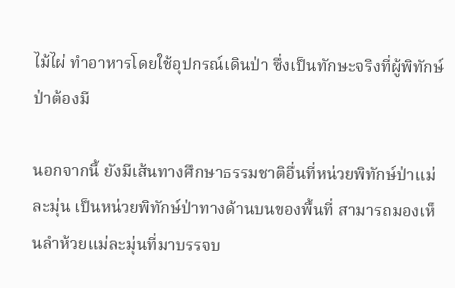ไม้ไผ่ ทำอาหารโดยใช้อุปกรณ์เดินป่า ซึ่งเป็นทักษะจริงที่ผู้พิทักษ์ป่าต้องมี

นอกจากนี้ ยังมีเส้นทางศึกษาธรรมชาติอื่นที่หน่วยพิทักษ์ป่าแม่ละมุ่น เป็นหน่วยพิทักษ์ป่าทางด้านบนของพื้นที่ สามารถมองเห็นลำห้วยแม่ละมุ่นที่มาบรรจบ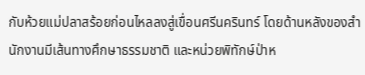กับห้วยแม่ปลาสร้อยก่อนไหลลงสู่เขื่อนศรีนครินทร์ โดยด้านหลังของสำนักงานมีเส้นทางศึกษาธรรมชาติ และหน่วยพิทักษ์ป่าห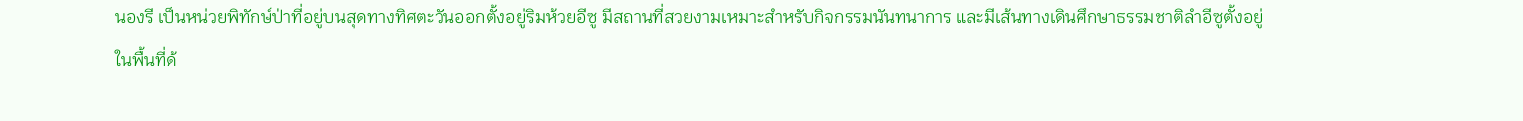นองรี เป็นหน่วยพิทักษ์ป่าที่อยู่บนสุดทางทิศตะวันออกตั้งอยู่ริมห้วยอีซู มีสถานที่สวยงามเหมาะสำหรับกิจกรรมนันทนาการ และมีเส้นทางเดินศึกษาธรรมชาติลำอีซูตั้งอยู่ในพื้นที่ด้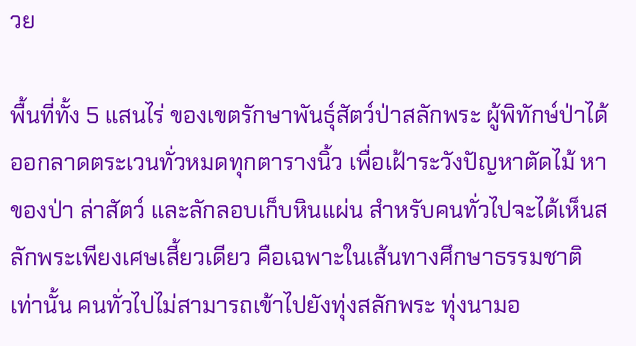วย

พื้นที่ทั้ง 5 แสนไร่ ของเขตรักษาพันธุ์สัตว์ป่าสลักพระ ผู้พิทักษ์ป่าได้ออกลาดตระเวนทั่วหมดทุกตารางนิ้ว เพื่อเฝ้าระวังปัญหาตัดไม้ หาของป่า ล่าสัตว์ และลักลอบเก็บหินแผ่น สำหรับคนทั่วไปจะได้เห็นสลักพระเพียงเศษเสี้ยวเดียว คือเฉพาะในเส้นทางศึกษาธรรมชาติเท่านั้น คนทั่วไปไม่สามารถเข้าไปยังทุ่งสลักพระ ทุ่งนามอ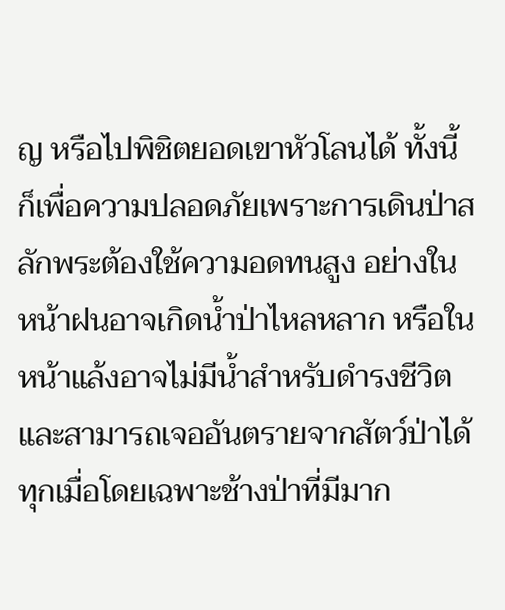ญ หรือไปพิชิตยอดเขาหัวโลนได้ ทั้งนี้ก็เพื่อความปลอดภัยเพราะการเดินป่าสลักพระต้องใช้ความอดทนสูง อย่างในหน้าฝนอาจเกิดน้ำป่าไหลหลาก หรือในหน้าแล้งอาจไม่มีน้ำสำหรับดำรงชีวิต และสามารถเจออันตรายจากสัตว์ป่าได้ทุกเมื่อโดยเฉพาะช้างป่าที่มีมาก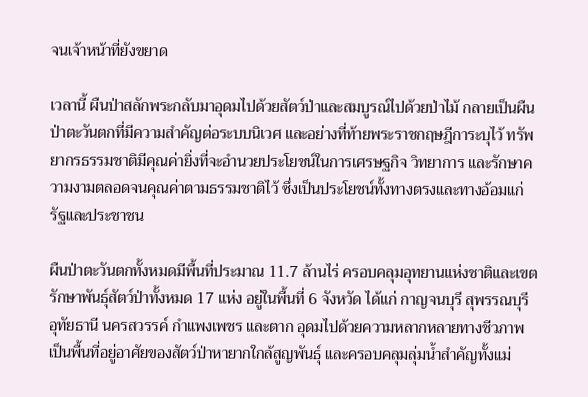จนเจ้าหน้าที่ยังขยาด

เวลานี้ ผืนป่าสลักพระกลับมาอุดมไปด้วยสัตว์ป่าและสมบูรณ์ไปด้วยป่าไม้ กลายเป็นผืนป่าตะวันตกที่มีความสำคัญต่อระบบนิเวศ และอย่างที่ท้ายพระราชกฤษฎีการะบุไว้ ทรัพยากรธรรมชาติมีคุณค่ายิ่งที่จะอำนวยประโยชน์ในการเศรษฐกิจ วิทยาการ และรักษาความงามตลอดจนคุณค่าตามธรรมชาติไว้ ซึ่งเป็นประโยชน์ทั้งทางตรงและทางอ้อมแก่รัฐและประชาชน

ผืนป่าตะวันตกทั้งหมดมีพื้นที่ประมาณ 11.7 ล้านไร่ ครอบคลุมอุทยานแห่งชาติและเขตรักษาพันธุ์สัตว์ป่าทั้งหมด 17 แห่ง อยู่ในพื้นที่ 6 จังหวัด ได้แก่ กาญจนบุรี สุพรรณบุรี อุทัยธานี นครสวรรค์ กำแพงเพชร และตาก อุดมไปด้วยความหลากหลายทางชีวภาพ เป็นพื้นที่อยู่อาศัยของสัตว์ป่าหายากใกล้สูญพันธุ์ และครอบคลุมลุ่มน้ำสำคัญทั้งแม่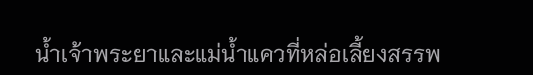น้ำเจ้าพระยาและแม่น้ำแควที่หล่อเลี้ยงสรรพ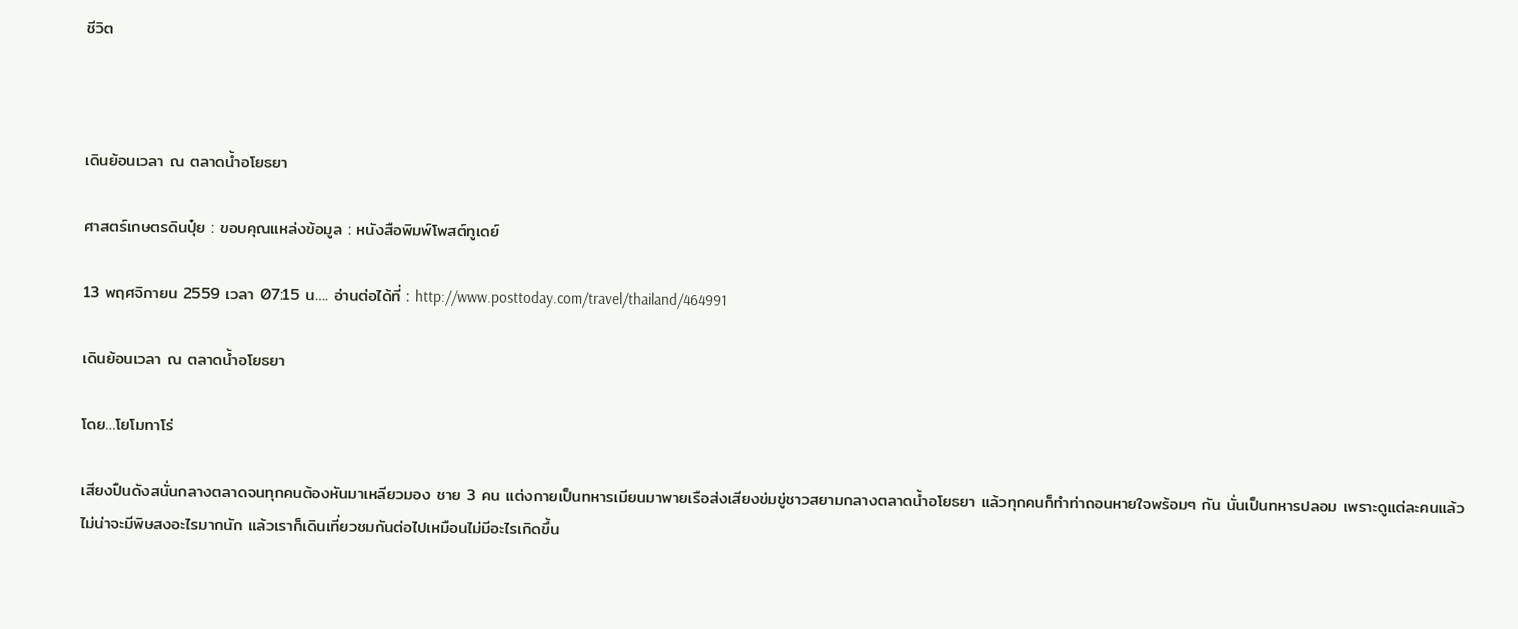ชีวิต



เดินย้อนเวลา ณ ตลาดน้ำอโยธยา

ศาสตร์เกษตรดินปุ๋ย : ขอบคุณแหล่งข้อมูล : หนังสือพิมพ์โพสต์ทูเดย์

13 พฤศจิกายน 2559 เวลา 07:15 น…. อ่านต่อได้ที่ : http://www.posttoday.com/travel/thailand/464991

เดินย้อนเวลา ณ ตลาดน้ำอโยธยา

โดย…โยโมทาโร่

เสียงปืนดังสนั่นกลางตลาดจนทุกคนต้องหันมาเหลียวมอง ชาย 3 คน แต่งกายเป็นทหารเมียนมาพายเรือส่งเสียงข่มขู่ชาวสยามกลางตลาดน้ำอโยธยา แล้วทุกคนก็ทำท่าถอนหายใจพร้อมๆ กัน นั่นเป็นทหารปลอม เพราะดูแต่ละคนแล้วไม่น่าจะมีพิษสงอะไรมากนัก แล้วเราก็เดินเที่ยวชมกันต่อไปเหมือนไม่มีอะไรเกิดขึ้น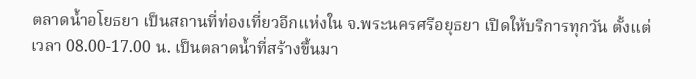ตลาดน้ำอโยธยา เป็นสถานที่ท่องเที่ยวอีกแห่งใน จ.พระนครศรีอยุธยา เปิดให้บริการทุกวัน ตั้งแต่เวลา 08.00-17.00 น. เป็นตลาดน้ำที่สร้างขึ้นมา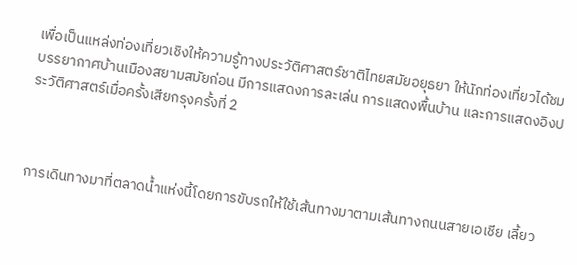เพื่อเป็นแหล่งท่องเที่ยวเชิงให้ความรู้ทางประวัติศาสตร์ชาติไทยสมัยอยุธยา ให้นักท่องเที่ยวได้ชมบรรยากาศบ้านเมืองสยามสมัยก่อน มีการแสดงการละเล่น การแสดงพื้นบ้าน และการแสดงอิงประวัติศาสตร์เมื่อครั้งเสียกรุงครั้งที่ 2



การเดินทางมาที่ตลาดน้ำแห่งนี้โดยการขับรถให้ใช้เส้นทางมาตามเส้นทางถนนสายเอเชีย เลี้ยว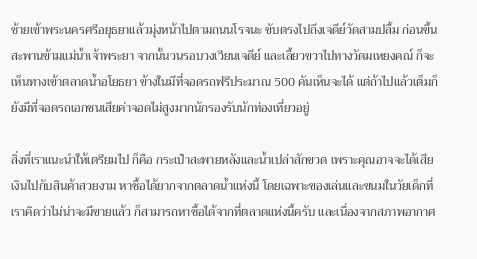ซ้ายเข้าพระนครศรีอยุธยาแล้วมุ่งหน้าไปตามถนนโรจนะ ขับตรงไปถึงเจดีย์วัดสามปลื้ม ก่อนขึ้นสะพานข้ามแม่น้ำเจ้าพระยา จากนั้นวนรอบวงเวียนเจดีย์ และเลี้ยวขวาไปทางวัดมเหยงคณ์ ก็จะเห็นทางเข้าตลาดน้ำอโยธยา ข้างในมีที่จอดรถฟรีประมาณ 500 คันเห็นจะได้ แต่ถ้าไปแล้วเต็มก็ยังมีที่จอดรถเอกชนเสียค่าจอดไม่สูงมากนักรองรับนักท่องเที่ยวอยู่

สิ่งที่เราแนะนำให้เตรียมไป ก็คือ กระเป๋าสะพายหลังและน้ำเปล่าสักขวด เพราะคุณอาจจะได้เสียเงินไปกับสินค้าสวยงาม หาซื้อได้ยากจากตลาดน้ำแห่งนี้ โดยเฉพาะของเล่นและขนมในวัยเด็กที่เราคิดว่าไม่น่าจะมีขายแล้ว ก็สามารถหาซื้อได้จากที่ตลาดแห่งนี้ครับ และเนื่องจากสภาพอากาศ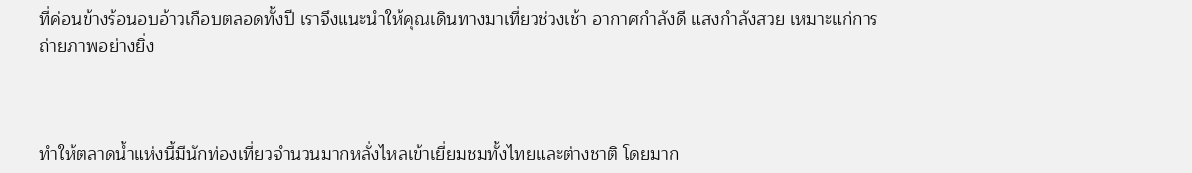ที่ค่อนข้างร้อนอบอ้าวเกือบตลอดทั้งปี เราจึงแนะนำให้คุณเดินทางมาเที่ยวช่วงเช้า อากาศกำลังดี แสงกำลังสวย เหมาะแก่การถ่ายภาพอย่างยิ่ง



ทำให้ตลาดน้ำแห่งนี้มีนักท่องเที่ยวจำนวนมากหลั่งไหลเข้าเยี่ยมชมทั้งไทยและต่างชาติ โดยมาก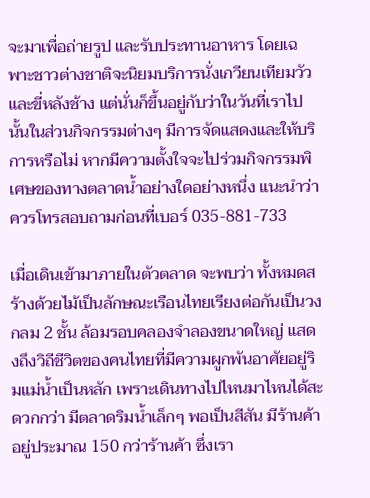จะมาเพื่อถ่ายรูป และรับประทานอาหาร โดยเฉพาะชาวต่างชาติจะนิยมบริการนั่งเกวียนเทียมวัว และขี่หลังช้าง แต่นั่นก็ขึ้นอยู่กับว่าในวันที่เราไปนั้นในส่วนกิจกรรมต่างๆ มีการจัดแสดงและให้บริการหรือไม่ หากมีความตั้งใจจะไปร่วมกิจกรรมพิเศษของทางตลาดน้ำอย่างใดอย่างหนึ่ง แนะนำว่าควรโทรสอบถามก่อนที่เบอร์ 035-881-733

เมื่อเดินเข้ามาภายในตัวตลาด จะพบว่า ทั้งหมดสร้างด้วยไม้เป็นลักษณะเรือนไทยเรียงต่อกันเป็นวงกลม 2 ชั้น ล้อมรอบคลองจำลองขนาดใหญ่ แสดงถึงวิถีชีวิตของคนไทยที่มีความผูกพันอาศัยอยู่ริมแม่น้ำเป็นหลัก เพราะเดินทางไปไหนมาไหนได้สะดวกกว่า มีตลาดริมน้ำเล็กๆ พอเป็นสีสัน มีร้านค้าอยู่ประมาณ 150 กว่าร้านค้า ซึ่งเรา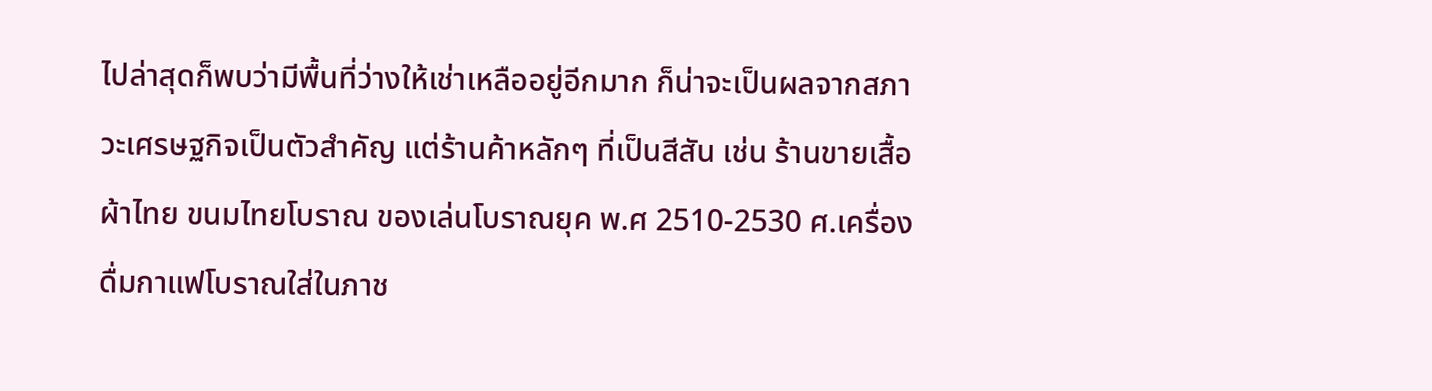ไปล่าสุดก็พบว่ามีพื้นที่ว่างให้เช่าเหลืออยู่อีกมาก ก็น่าจะเป็นผลจากสภาวะเศรษฐกิจเป็นตัวสำคัญ แต่ร้านค้าหลักๆ ที่เป็นสีสัน เช่น ร้านขายเสื้อผ้าไทย ขนมไทยโบราณ ของเล่นโบราณยุค พ.ศ 2510-2530 ศ.เครื่องดื่มกาแฟโบราณใส่ในภาช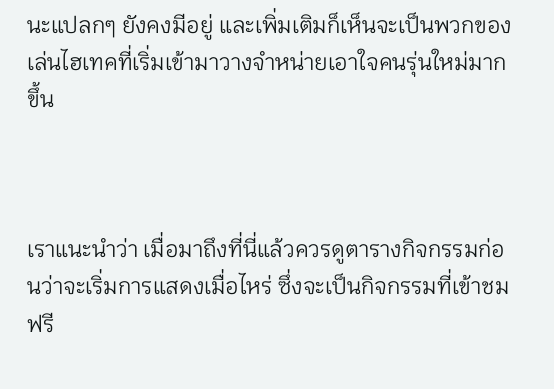นะแปลกๆ ยังคงมีอยู่ และเพิ่มเติมก็เห็นจะเป็นพวกของเล่นไฮเทคที่เริ่มเข้ามาวางจำหน่ายเอาใจคนรุ่นใหม่มากขึ้น



เราแนะนำว่า เมื่อมาถึงที่นี่แล้วควรดูตารางกิจกรรมก่อนว่าจะเริ่มการแสดงเมื่อไหร่ ซึ่งจะเป็นกิจกรรมที่เข้าชมฟรี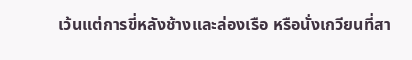เว้นแต่การขี่หลังช้างและล่องเรือ หรือนั่งเกวียนที่สา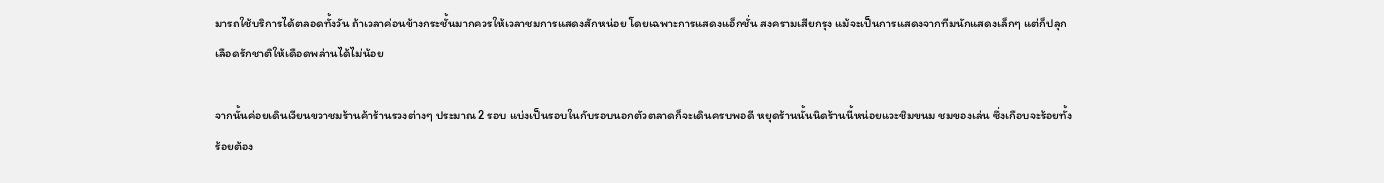มารถใช้บริการได้ตลอดทั้งวัน ถ้าเวลาค่อนข้างกระชั้นมากควรให้เวลาชมการแสดงสักหน่อย โดยเฉพาะการแสดงแอ็กชั่น สงครามเสียกรุง แม้จะเป็นการแสดงจากทีมนักแสดงเล็กๆ แต่ก็ปลุกเลือดรักชาติให้เดือดพล่านได้ไม่น้อย

จากนั้นค่อยเดินเวียนขวาชมร้านค้าร้านรวงต่างๆ ประมาณ 2 รอบ แบ่งเป็นรอบในกับรอบนอกตัวตลาดก็จะเดินครบพอดี หยุดร้านนั้นนิดร้านนี้หน่อยแวะชิมขนม ชมของเล่น ซึ่งเกือบจะร้อยทั้งร้อยต้อง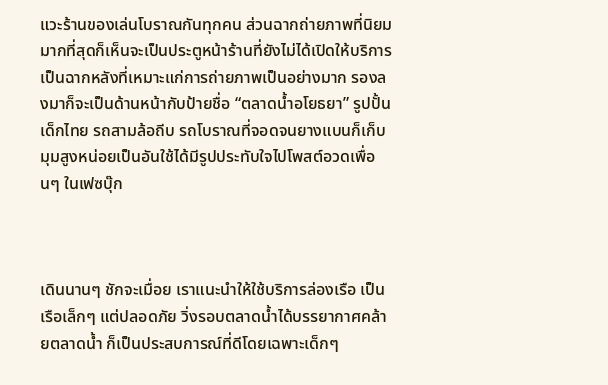แวะร้านของเล่นโบราณกันทุกคน ส่วนฉากถ่ายภาพที่นิยมมากที่สุดก็เห็นจะเป็นประตูหน้าร้านที่ยังไม่ได้เปิดให้บริการเป็นฉากหลังที่เหมาะแก่การถ่ายภาพเป็นอย่างมาก รองลงมาก็จะเป็นด้านหน้ากับป้ายชื่อ “ตลาดน้ำอโยธยา” รูปปั้นเด็กไทย รถสามล้อถีบ รถโบราณที่จอดจนยางแบนก็เก็บมุมสูงหน่อยเป็นอันใช้ได้มีรูปประทับใจไปโพสต์อวดเพื่อนๆ ในเฟซบุ๊ก



เดินนานๆ ชักจะเมื่อย เราแนะนำให้ใช้บริการล่องเรือ เป็นเรือเล็กๆ แต่ปลอดภัย วิ่งรอบตลาดน้ำได้บรรยากาศคล้ายตลาดน้ำ ก็เป็นประสบการณ์ที่ดีโดยเฉพาะเด็กๆ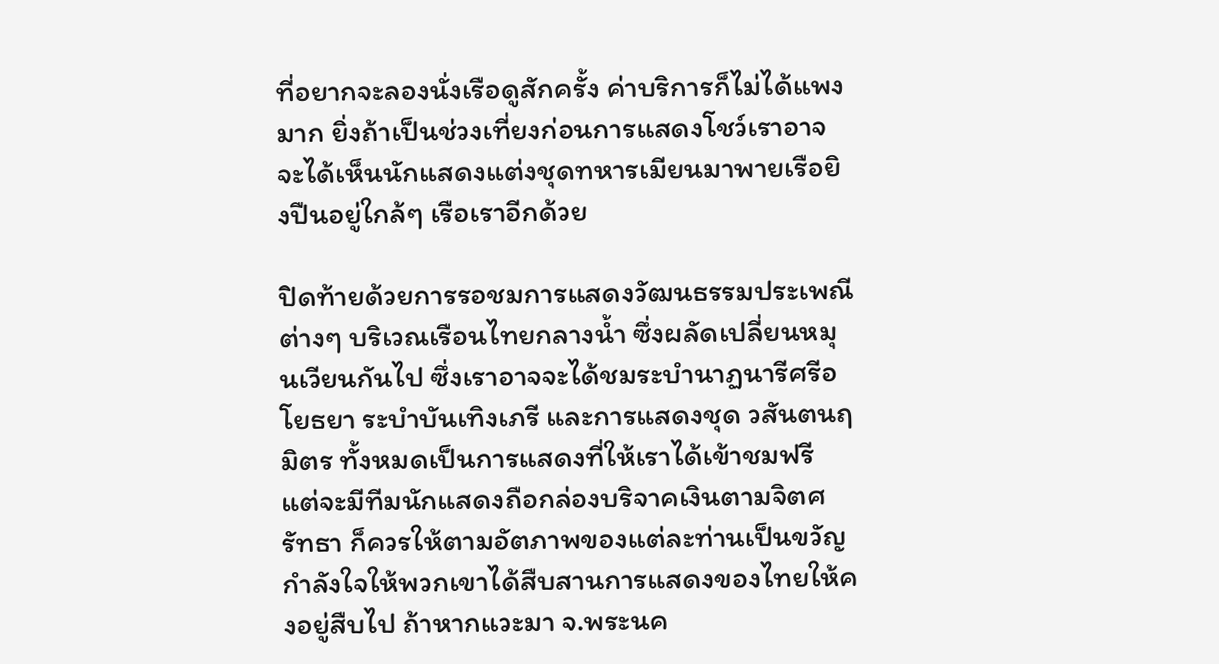ที่อยากจะลองนั่งเรือดูสักครั้ง ค่าบริการก็ไม่ได้แพงมาก ยิ่งถ้าเป็นช่วงเที่ยงก่อนการแสดงโชว์เราอาจจะได้เห็นนักแสดงแต่งชุดทหารเมียนมาพายเรือยิงปืนอยู่ใกล้ๆ เรือเราอีกด้วย

ปิดท้ายด้วยการรอชมการแสดงวัฒนธรรมประเพณีต่างๆ บริเวณเรือนไทยกลางน้ำ ซึ่งผลัดเปลี่ยนหมุนเวียนกันไป ซึ่งเราอาจจะได้ชมระบำนาฏนารีศรีอโยธยา ระบำบันเทิงเภรี และการแสดงชุด วสันตนฤมิตร ทั้งหมดเป็นการแสดงที่ให้เราได้เข้าชมฟรี แต่จะมีทีมนักแสดงถือกล่องบริจาคเงินตามจิตศรัทธา ก็ควรให้ตามอัตภาพของแต่ละท่านเป็นขวัญกำลังใจให้พวกเขาได้สืบสานการแสดงของไทยให้คงอยู่สืบไป ถ้าหากแวะมา จ.พระนค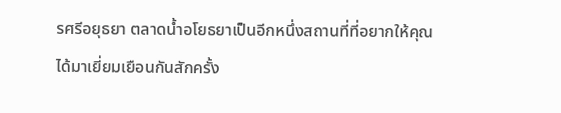รศรีอยุธยา ตลาดน้ำอโยธยาเป็นอีกหนึ่งสถานที่ที่อยากให้คุณได้มาเยี่ยมเยือนกันสักครั้ง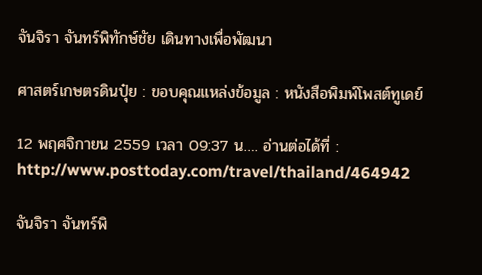จันจิรา จันทร์พิทักษ์ชัย เดินทางเพื่อพัฒนา

ศาสตร์เกษตรดินปุ๋ย : ขอบคุณแหล่งข้อมูล : หนังสือพิมพ์โพสต์ทูเดย์

12 พฤศจิกายน 2559 เวลา 09:37 น…. อ่านต่อได้ที่ : http://www.posttoday.com/travel/thailand/464942

จันจิรา จันทร์พิ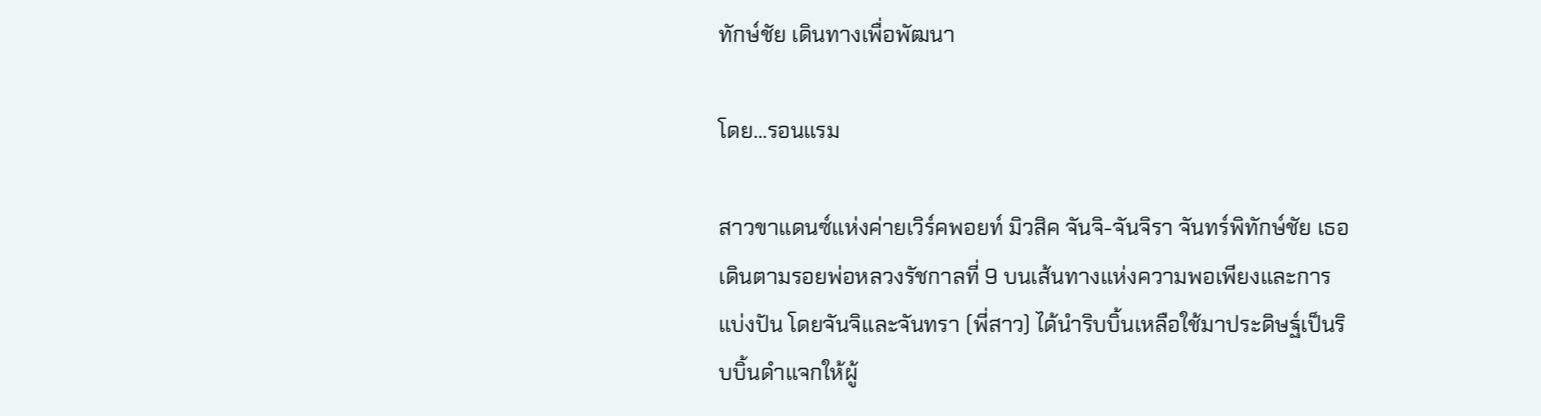ทักษ์ชัย เดินทางเพื่อพัฒนา

โดย…รอนแรม

สาวขาแดนซ์แห่งค่ายเวิร์คพอยท์ มิวสิค จันจิ-จันจิรา จันทร์พิทักษ์ชัย เธอเดินตามรอยพ่อหลวงรัชกาลที่ 9 บนเส้นทางแห่งความพอเพียงและการแบ่งปัน โดยจันจิและจันทรา (พี่สาว) ได้นำริบบิ้นเหลือใช้มาประดิษฐ์เป็นริบบิ้นดำแจกให้ผู้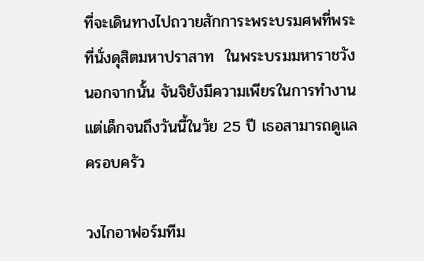ที่จะเดินทางไปถวายสักการะพระบรมศพที่พระที่นั่งดุสิตมหาปราสาท  ในพระบรมมหาราชวัง นอกจากนั้น จันจิยังมีความเพียรในการทำงานแต่เด็กจนถึงวันนี้ในวัย 25 ปี เธอสามารถดูแลครอบครัว

วงไกอาฟอร์มทีม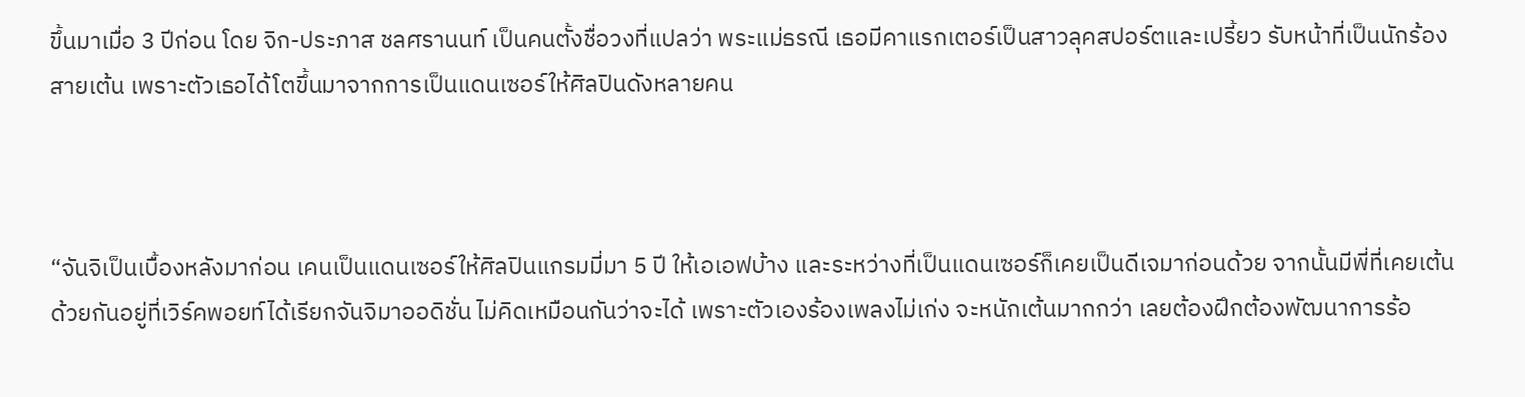ขึ้นมาเมื่อ 3 ปีก่อน โดย จิก-ประภาส ชลศรานนท์ เป็นคนตั้งชื่อวงที่แปลว่า พระแม่ธรณี เธอมีคาแรกเตอร์เป็นสาวลุคสปอร์ตและเปรี้ยว รับหน้าที่เป็นนักร้องสายเต้น เพราะตัวเธอได้โตขึ้นมาจากการเป็นแดนเซอร์ให้ศิลปินดังหลายคน



“จันจิเป็นเบื้องหลังมาก่อน เคนเป็นแดนเซอร์ให้ศิลปินแกรมมี่มา 5 ปี ให้เอเอฟบ้าง และระหว่างที่เป็นแดนเซอร์ก็เคยเป็นดีเจมาก่อนด้วย จากนั้นมีพี่ที่เคยเต้นด้วยกันอยู่ที่เวิร์คพอยท์ได้เรียกจันจิมาออดิชั่น ไม่คิดเหมือนกันว่าจะได้ เพราะตัวเองร้องเพลงไม่เก่ง จะหนักเต้นมากกว่า เลยต้องฝึกต้องพัฒนาการร้อ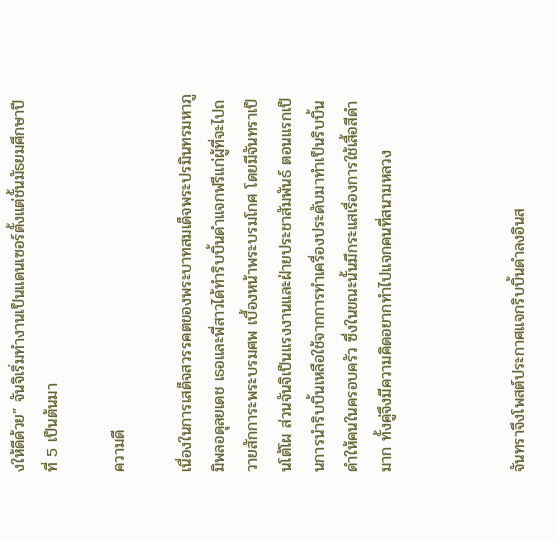งให้ดีด้วย” จันจิเริ่มทำงานเป็นแดนเซอร์ตั้งแต่ชั้นมัธยมศึกษาปีที่ 5 เป็นต้นมา

ความดี

เนื่องในการเสด็จสวรรคตของพระบาทสมเด็จพระปรมินทรมหาภูมิพลอดุลยเดช เธอและพี่สาวได้ทำริบบิ้นดำแจกฟรีแก่ผู้ที่จะไปถวายสักการะพระบรมศพ เบื้องหน้าพระบรมโกศ โดยมีจันทราเป็นโต้โผ ส่วนจันจิเป็นแรงงานและฝ่ายประชาสัมพันธ์ ตอนแรกเป็นการนำริบบิ้นเหลือใช้จากการทำเครื่องประดับมาทำเป็นริบบิ้นดำให้คนในครอบครัว ซึ่งในขณะนั้นมีกระแสเรื่องการใช้เสื้อสีดำมาก ทั้งคู่จึงมีความคิดอยากทำไปแจกคนที่สนามหลวง



จันทราจึงโพสต์ประกาศแจกริบบิ้นดำลงอินส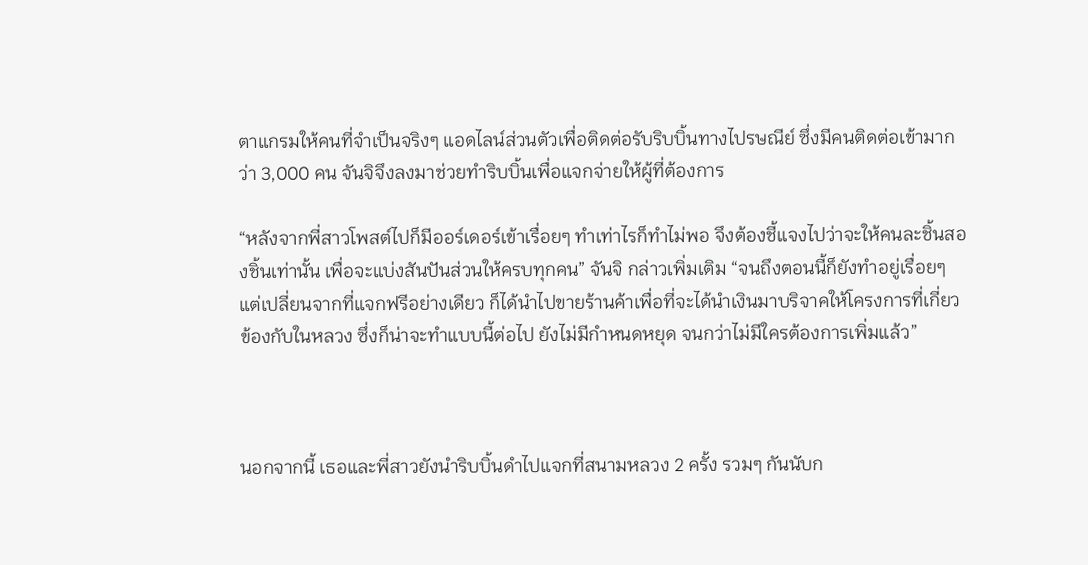ตาแกรมให้คนที่จำเป็นจริงๆ แอดไลน์ส่วนตัวเพื่อติดต่อรับริบบิ้นทางไปรษณีย์ ซึ่งมีคนติดต่อเข้ามากว่า 3,000 คน จันจิจึงลงมาช่วยทำริบบิ้นเพื่อแจกจ่ายให้ผู้ที่ต้องการ

“หลังจากพี่สาวโพสต์ไปก็มีออร์เดอร์เข้าเรื่อยๆ ทำเท่าไรก็ทำไม่พอ จึงต้องชี้แจงไปว่าจะให้คนละชิ้นสองชิ้นเท่านั้น เพื่อจะแบ่งสันปันส่วนให้ครบทุกคน” จันจิ กล่าวเพิ่มเติม “จนถึงตอนนี้ก็ยังทำอยู่เรื่อยๆ แต่เปลี่ยนจากที่แจกฟรีอย่างเดียว ก็ได้นำไปขายร้านค้าเพื่อที่จะได้นำเงินมาบริจาคให้โครงการที่เกี่ยวข้องกับในหลวง ซึ่งก็น่าจะทำแบบนี้ต่อไป ยังไม่มีกำหนดหยุด จนกว่าไม่มีใครต้องการเพิ่มแล้ว”



นอกจากนี้ เธอและพี่สาวยังนำริบบิ้นดำไปแจกที่สนามหลวง 2 ครั้ง รวมๆ กันนับก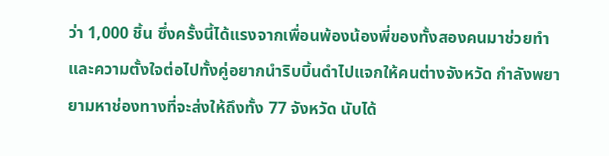ว่า 1,000 ชิ้น ซึ่งครั้งนี้ได้แรงจากเพื่อนพ้องน้องพี่ของทั้งสองคนมาช่วยทำ และความตั้งใจต่อไปทั้งคู่อยากนำริบบิ้นดำไปแจกให้คนต่างจังหวัด กำลังพยายามหาช่องทางที่จะส่งให้ถึงทั้ง 77 จังหวัด นับได้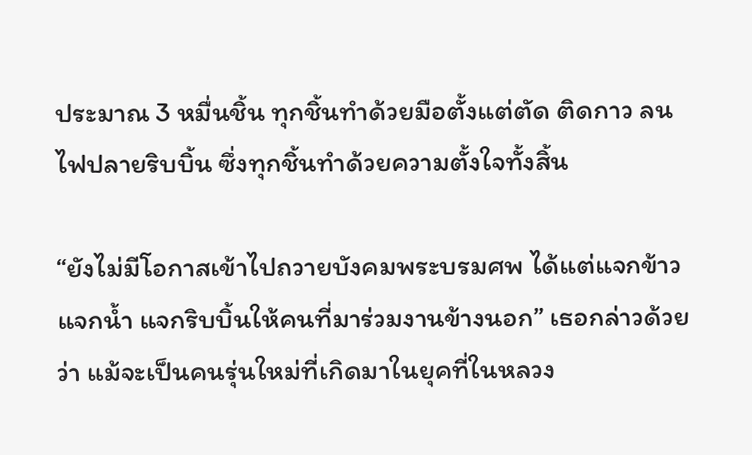ประมาณ 3 หมื่นชิ้น ทุกชิ้นทำด้วยมือตั้งแต่ตัด ติดกาว ลนไฟปลายริบบิ้น ซึ่งทุกชิ้นทำด้วยความตั้งใจทั้งสิ้น

“ยังไม่มีโอกาสเข้าไปถวายบังคมพระบรมศพ ได้แต่แจกข้าว แจกน้ำ แจกริบบิ้นให้คนที่มาร่วมงานข้างนอก” เธอกล่าวด้วยว่า แม้จะเป็นคนรุ่นใหม่ที่เกิดมาในยุคที่ในหลวง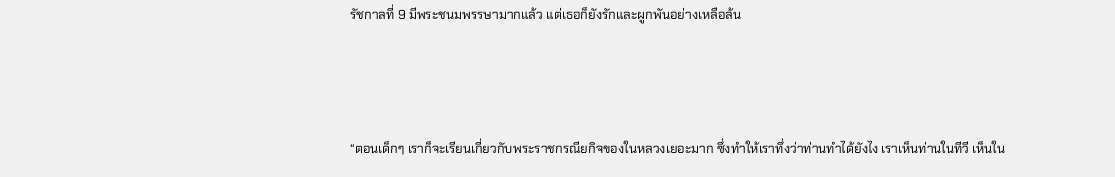รัชกาลที่ 9 มีพระชนมพรรษามากแล้ว แต่เธอก็ยังรักและผูกพันอย่างเหลือล้น



“ตอนเด็กๆ เราก็จะเรียนเกี่ยวกับพระราชกรณียกิจของในหลวงเยอะมาก ซึ่งทำให้เราทึ่งว่าท่านทำได้ยังไง เราเห็นท่านในทีวี เห็นใน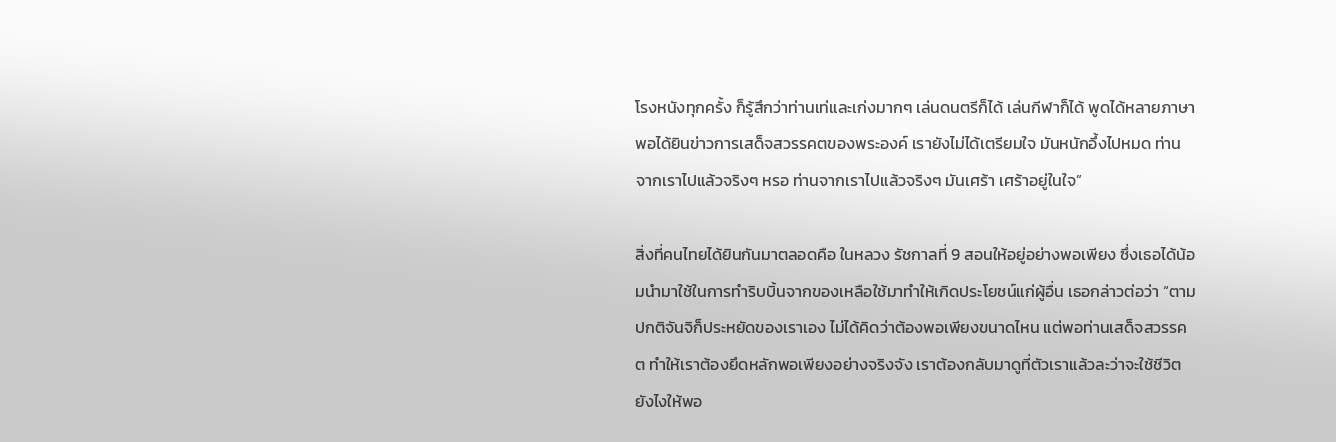โรงหนังทุกครั้ง ก็รู้สึกว่าท่านเท่และเก่งมากๆ เล่นดนตรีก็ได้ เล่นกีฬาก็ได้ พูดได้หลายภาษา พอได้ยินข่าวการเสด็จสวรรคตของพระองค์ เรายังไม่ได้เตรียมใจ มันหนักอึ้งไปหมด ท่านจากเราไปแล้วจริงๆ หรอ ท่านจากเราไปแล้วจริงๆ มันเศร้า เศร้าอยู่ในใจ”

สิ่งที่คนไทยได้ยินกันมาตลอดคือ ในหลวง รัชกาลที่ 9 สอนให้อยู่อย่างพอเพียง ซึ่งเธอได้น้อมนำมาใช้ในการทำริบบิ้นจากของเหลือใช้มาทำให้เกิดประโยชน์แก่ผู้อื่น เธอกล่าวต่อว่า “ตามปกติจันจิก็ประหยัดของเราเอง ไม่ได้คิดว่าต้องพอเพียงขนาดไหน แต่พอท่านเสด็จสวรรคต ทำให้เราต้องยึดหลักพอเพียงอย่างจริงจัง เราต้องกลับมาดูที่ตัวเราแล้วละว่าจะใช้ชีวิตยังไงให้พอ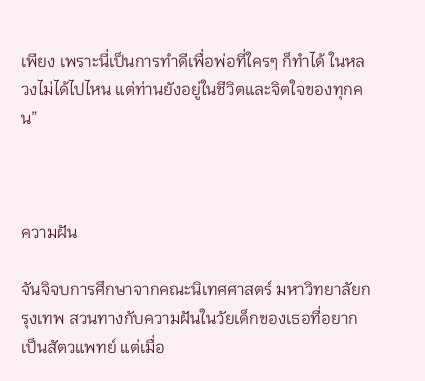เพียง เพราะนี่เป็นการทำดีเพื่อพ่อที่ใครๆ ก็ทำได้ ในหลวงไม่ได้ไปไหน แต่ท่านยังอยู่ในชีวิตและจิตใจของทุกคน”



ความฝัน

จันจิจบการศึกษาจากคณะนิเทศศาสตร์ มหาวิทยาลัยกรุงเทพ สวนทางกับความฝันในวัยเด็กของเธอที่อยากเป็นสัตวแพทย์ แต่เมื่อ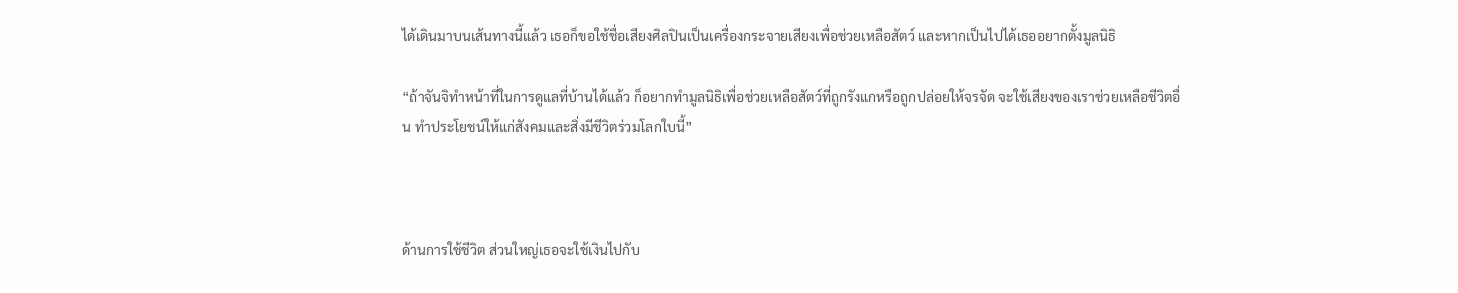ได้เดินมาบนเส้นทางนี้แล้ว เธอก็ขอใช้ชื่อเสียงศิลปินเป็นเครื่องกระจายเสียงเพื่อช่วยเหลือสัตว์ และหากเป็นไปได้เธออยากตั้งมูลนิธิ

“ถ้าจันจิทำหน้าที่ในการดูแลที่บ้านได้แล้ว ก็อยากทำมูลนิธิเพื่อช่วยเหลือสัตว์ที่ถูกรังแกหรือถูกปล่อยให้จรจัด จะใช้เสียงของเราช่วยเหลือชีวิตอื่น ทำประโยชน์ให้แก่สังคมและสิ่งมีชีวิตร่วมโลกใบนี้”



ด้านการใช้ชีวิต ส่วนใหญ่เธอจะใช้เงินไปกับ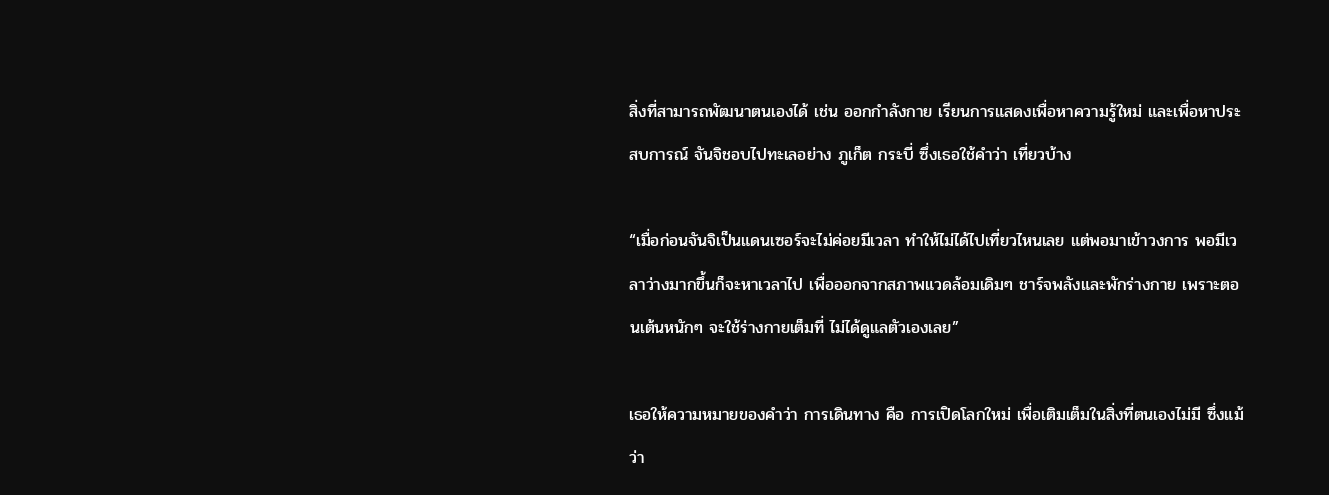สิ่งที่สามารถพัฒนาตนเองได้ เช่น ออกกำลังกาย เรียนการแสดงเพื่อหาความรู้ใหม่ และเพื่อหาประสบการณ์ จันจิชอบไปทะเลอย่าง ภูเก็ต กระบี่ ซึ่งเธอใช้คำว่า เที่ยวบ้าง

“เมื่อก่อนจันจิเป็นแดนเซอร์จะไม่ค่อยมีเวลา ทำให้ไม่ได้ไปเที่ยวไหนเลย แต่พอมาเข้าวงการ พอมีเวลาว่างมากขึ้นก็จะหาเวลาไป เพื่อออกจากสภาพแวดล้อมเดิมๆ ชาร์จพลังและพักร่างกาย เพราะตอนเต้นหนักๆ จะใช้ร่างกายเต็มที่ ไม่ได้ดูแลตัวเองเลย”

เธอให้ความหมายของคำว่า การเดินทาง คือ การเปิดโลกใหม่ เพื่อเติมเต็มในสิ่งที่ตนเองไม่มี ซึ่งแม้ว่า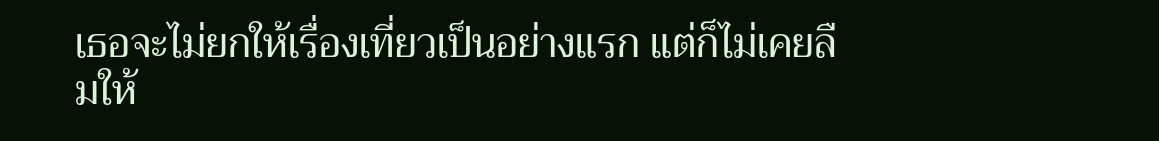เธอจะไม่ยกให้เรื่องเที่ยวเป็นอย่างแรก แต่ก็ไม่เคยลืมให้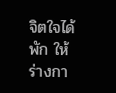จิตใจได้พัก ให้ร่างกา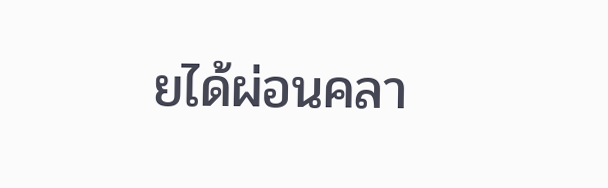ยได้ผ่อนคลา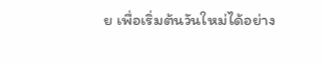ย เพื่อเริ่มต้นวันใหม่ได้อย่าง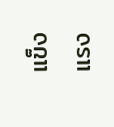แข็งแรง